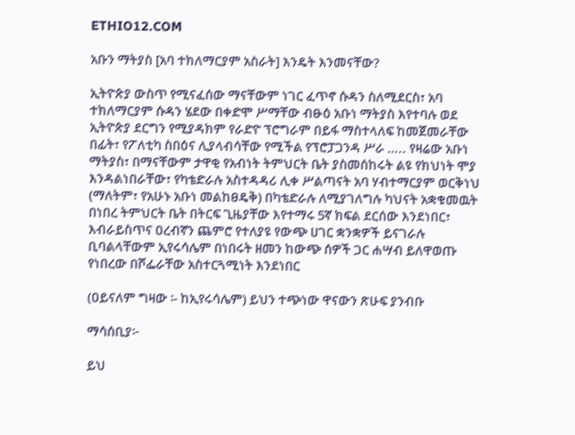ETHIO12.COM

አቡን ማትያስ [አባ ተክለማርያም አስራት] እንዴት እንመናቸው?

ኢትዮጵያ ውስጥ የሚናፈሰው ማናቸውም ነገር ፈጥኖ ሱዳን ስለሚደርስ፣ አባ ተክለማርያም ሱዳን ሄደው በቀድሞ ሥማቸው ብፁዕ አቡነ ማትያስ እየተባሉ ወደ ኢትዮጵያ ደርግን የሚያዳክም የራድዮ ፕሮግራም በይፋ ማስተላለፍ ከመጀመራቸው በፊት፣ የፖለቲካ ስበዕና ሊያላብሳቸው የሚችል የፕሮፓጋንዳ ሥራ ….. የዛሬው አቡነ ማትያስ፣ በማናቸውም ታዋቂ የአብነት ትምህርት ቤት ያስመሰከሩት ልዩ የክህነት ሞያ እንዳልነበራቸው፣ የካቴድራሉ አስተዳዳሪ ሊቀ ሥልጣናት አባ ሃብተማርያም ወርቅነህ (ማለትም፣ የአሁኑ አቡነ መልከፀዴቅ) በካቴድራሉ ለሚያገለግሉ ካህናት አቋቁመዉት በነበረ ትምህርት ቤት በትርፍ ጊዜያቸው እየተማሩ 5ኛ ክፍል ደርሰው እንደነበር፣ እብራይስጥና ዐረብኛን ጨምሮ የተለያዩ የውጭ ሀገር ቋንቋዎች ይናገራሉ ቢባልላቸውም ኢየሩሳሌም በነበሩት ዘመን ከውጭ ሰዎች ጋር ሐሣብ ይለዋወጡ የነበረው በሾፌራቸው አስተርጓሚነት እንደነበር

(ዐይናለም ግዛው ፡- ከኢየሩሳሌም) ይህን ተጭነው ዋናውን ጽሁፍ ያንብቡ

ማሳሰቢያ፦

ይህ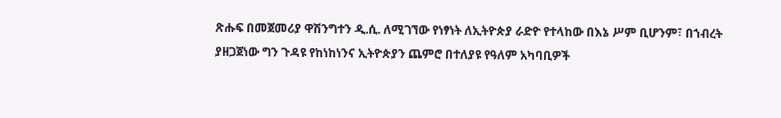ጽሑፍ በመጀመሪያ ዋሽንግተን ዲ.ሲ. ለሚገኘው የነፃነት ለኢትዮጵያ ራድዮ የተላከው በእኔ ሥም ቢሆንም፣ በኀብረት ያዘጋጀነው ግን ጉዳዩ የከነከነንና ኢትዮጵያን ጨምሮ በተለያዩ የዓለም አካባቢዎች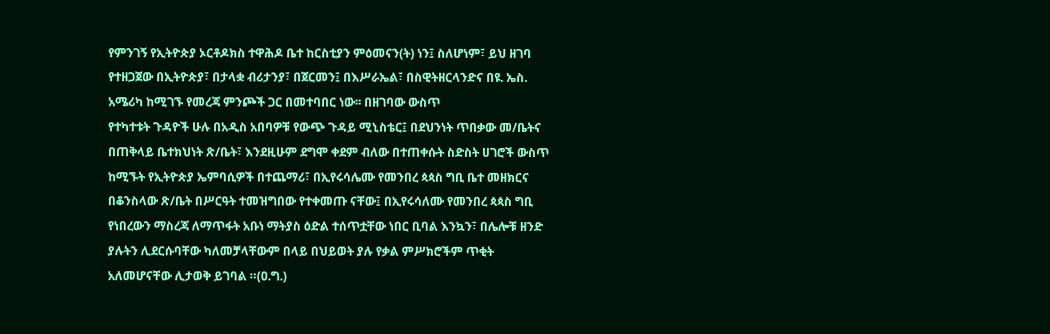የምንገኝ የኢትዮጵያ ኦርቶዶክስ ተዋሕዶ ቤተ ከርስቲያን ምዕመናን(ት) ነን፤ ስለሆነም፣ ይህ ዘገባ የተዘጋጀው በኢትዮጵያ፣ በታላቋ ብሪታንያ፣ በጀርመን፤ በእሥራኤል፣ በስዊትዘርላንድና በዩ. ኤስ. አሜሪካ ከሚገኙ የመረጃ ምንጮች ጋር በመተባበር ነው፡፡ በዘገባው ውስጥ
የተካተቱት ጉዳዮች ሁሉ በአዲስ አበባዎቹ የውጭ ጉዳይ ሚኒስቴር፤ በደህንነት ጥበቃው መ/ቤትና በጠቅላይ ቤተክህነት ጽ/ቤት፣ እንደዚሁም ደግሞ ቀደም ብለው በተጠቀሱት ስድስት ሀገሮች ውስጥ ከሚኙት የኢትዮጵያ ኤምባሲዎች በተጨማሪ፣ በኢየሩሳሌሙ የመንበረ ጳጳስ ግቢ ቤተ መዘክርና በቆንስላው ጽ/ቤት በሥርዓት ተመዝግበው የተቀመጡ ናቸው፤ በኢየሩሳለሙ የመንበረ ጳጳስ ግቢ የነበረውን ማስረጃ ለማጥፋት አቡነ ማትያስ ዕድል ተሰጥቷቸው ነበር ቢባል እንኳን፣ በሌሎቹ ዘንድ ያሉትን ሊደርሱባቸው ካለመቻላቸውም በላይ በህይወት ያሉ የቃል ምሥክሮችም ጥቂት አለመሆናቸው ሊታወቅ ይገባል ።(ዐ.ግ.)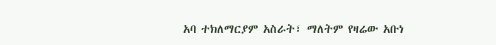አባ ተክለማርያም አስራት፣ ማለትም የዛሬው አቡነ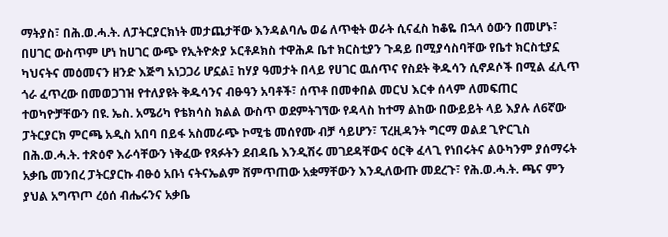ማትያስ፣ በሕ.ወ.ሓ.ት. ለፓትርያርክነት መታጨታቸው እንዳልባሌ ወሬ ለጥቂት ወራት ሲናፈስ ከቆዬ በኋላ ዕውን በመሆኑ፣ በሀገር ውስጥም ሆነ ከሀገር ውጭ የኢትዮጵያ ኦርቶዶክስ ተዋሕዶ ቤተ ክርስቲያን ጉዳይ በሚያሳስባቸው የቤተ ክርስቲያኗ ካህናትና መዕመናን ዘንድ እጅግ አነጋጋሪ ሆኗል፤ ከሃያ ዓመታት በላይ የሀገር ዉሰጥና የስደት ቅዱሳን ሲኖዶሶች በሚል ፈሊጥ ጎራ ፈጥረው በመወጋገዝ የተለያዩት ቅዱሳንና ብፁዓን አባቶች፣ ሰጥቶ በመቀበል መርህ እርቀ ሰላም ለመፍጠር ተወካዮቻቸውን በዩ. ኤስ. አሜሪካ የቴክሳስ ክልል ውስጥ ወደምትገኘው የዳላስ ከተማ ልከው በውይይት ላይ እያሉ ለ6ኛው
ፓትርያርክ ምርጫ አዲስ አበባ በይፋ አስመራጭ ኮሚቴ መሰየሙ ብቻ ሳይሆን፣ ፕረዚዳንት ግርማ ወልደ ጊዮርጊስ በሕ.ወ.ሓ.ት. ተጽዕኖ እራሳቸውን ነቅፈው የጻፉትን ደብዳቤ እንዲሽሩ መገደዳቸውና ዕርቅ ፈላጊ የነበሩትና ልዑካንም ያሰማሩት አቃቤ መንበረ ፓትርያርኩ ብፁዕ አቡነ ናትናኤልም ሸምጥጠው አቋማቸውን እንዲለውጡ መደረጉ፣ የሕ.ወ.ሓ.ት. ጫና ምን ያህል አግጥጦ ረዕሰ ብሔሩንና አቃቤ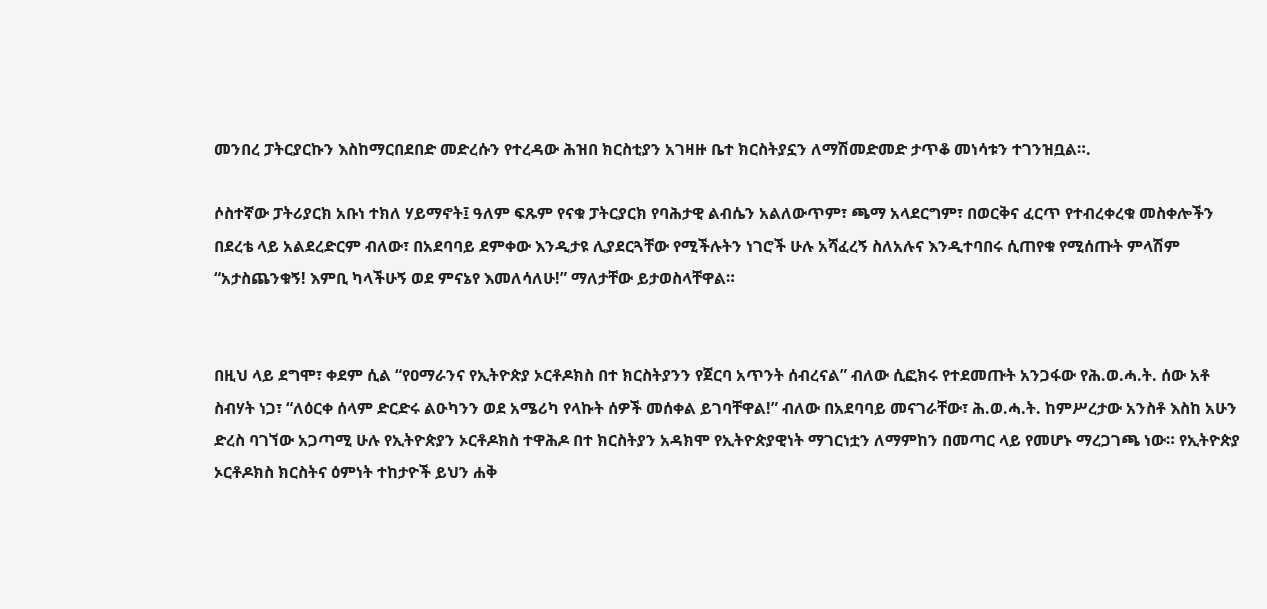መንበረ ፓትርያርኩን እስከማርበደበድ መድረሱን የተረዳው ሕዝበ ክርስቲያን አገዛዙ ቤተ ክርስትያኗን ለማሽመድመድ ታጥቆ መነሳቱን ተገንዝቧል።.

ሶስተኛው ፓትሪያርክ አቡነ ተክለ ሃይማኖት፤ ዓለም ፍጹም የናቁ ፓትርያርክ የባሕታዊ ልብሴን አልለውጥም፣ ጫማ አላደርግም፣ በወርቅና ፈርጥ የተብረቀረቁ መስቀሎችን በደረቴ ላይ አልደረድርም ብለው፣ በአደባባይ ደምቀው እንዲታዩ ሊያደርጓቸው የሚችሉትን ነገሮች ሁሉ አሻፈረኝ ስለአሉና እንዲተባበሩ ሲጠየቁ የሚሰጡት ምላሽም “አታስጨንቁኝ! እምቢ ካላችሁኝ ወደ ምናኔየ እመለሳለሁ!” ማለታቸው ይታወስላቸዋል።


በዚህ ላይ ደግሞ፣ ቀደም ሲል “የዐማራንና የኢትዮጵያ ኦርቶዶክስ በተ ክርስትያንን የጀርባ አጥንት ሰብረናል” ብለው ሲፎክሩ የተደመጡት አንጋፋው የሕ.ወ.ሓ.ት. ሰው አቶ ስብሃት ነጋ፣ “ለዕርቀ ሰላም ድርድሩ ልዑካንን ወደ አሜሪካ የላኩት ሰዎች መሰቀል ይገባቸዋል!” ብለው በአደባባይ መናገራቸው፣ ሕ.ወ.ሓ.ት. ከምሥረታው አንስቶ እስከ አሁን ድረስ ባገኘው አጋጣሚ ሁሉ የኢትዮጵያን ኦርቶዶክስ ተዋሕዶ በተ ክርስትያን አዳክሞ የኢትዮጵያዊነት ማገርነቷን ለማምከን በመጣር ላይ የመሆኑ ማረጋገጫ ነው። የኢትዮጵያ ኦርቶዶክስ ክርስትና ዕምነት ተከታዮች ይህን ሐቅ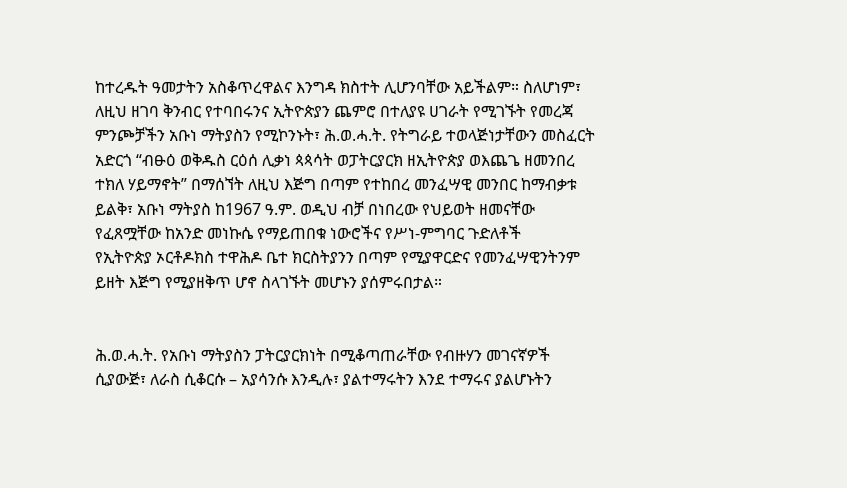ከተረዱት ዓመታትን አስቆጥረዋልና እንግዳ ክስተት ሊሆንባቸው አይችልም። ስለሆነም፣ ለዚህ ዘገባ ቅንብር የተባበሩንና ኢትዮጵያን ጨምሮ በተለያዩ ሀገራት የሚገኙት የመረጃ ምንጮቻችን አቡነ ማትያስን የሚኮንኑት፣ ሕ.ወ.ሓ.ት. የትግራይ ተወላጅነታቸውን መስፈርት አድርጎ “ብፁዕ ወቅዱስ ርዕሰ ሊቃነ ጳጳሳት ወፓትርያርክ ዘኢትዮጵያ ወእጨጌ ዘመንበረ ተክለ ሃይማኖት” በማሰኘት ለዚህ እጅግ በጣም የተከበረ መንፈሣዊ መንበር ከማብቃቱ ይልቅ፣ አቡነ ማትያስ ከ1967 ዓ.ም. ወዲህ ብቻ በነበረው የህይወት ዘመናቸው የፈጸሟቸው ከአንድ መነኩሴ የማይጠበቁ ነውሮችና የሥነ-ምግባር ጉድለቶች
የኢትዮጵያ ኦርቶዶክስ ተዋሕዶ ቤተ ክርስትያንን በጣም የሚያዋርድና የመንፈሣዊንትንም ይዘት እጅግ የሚያዘቅጥ ሆኖ ስላገኙት መሆኑን ያሰምሩበታል።


ሕ.ወ.ሓ.ት. የአቡነ ማትያስን ፓትርያርክነት በሚቆጣጠራቸው የብዙሃን መገናኛዎች ሲያውጅ፣ ለራስ ሲቆርሱ – አያሳንሱ እንዲሉ፣ ያልተማሩትን እንደ ተማሩና ያልሆኑትን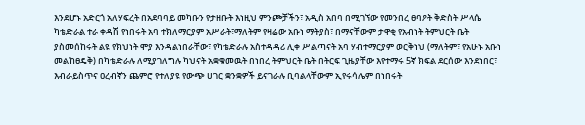እንደሆኑ አድርጎ አለሃፍረት በአደባባይ መካቡን የታዘቡት እነዚህ ምንጮቻችን፣ አዲስ አበባ በሚገኘው የመንበረ ፀባዖት ቅድስት ሥላሴ ካቴድራል ተራ ቀዳሽ የነበሩት አባ ተክለማርያም አሥራት፣ማለትም የዛሬው አቡነ ማትያስ፣ በማናቸውም ታዋቂ የአብነት ትምህርት ቤት ያስመሰከሩት ልዩ የክህነት ሞያ እንዳልነበራቸው፣ የካቴድራሉ አስተዳዳሪ ሊቀ ሥልጣናት አባ ሃብተማርያም ወርቅነህ (ማለትም፣ የአሁኑ አቡነ መልከፀዴቅ) በካቴድራሉ ለሚያገለግሉ ካህናት አቋቁመዉት በነበረ ትምህርት ቤት በትርፍ ጊዜያቸው እየተማሩ 5ኛ ክፍል ደርሰው እንደነበር፣ እብራይስጥና ዐረብኛን ጨምሮ የተለያዩ የውጭ ሀገር ቋንቋዎች ይናገራሉ ቢባልላቸውም ኢየሩሳሌም በነበሩት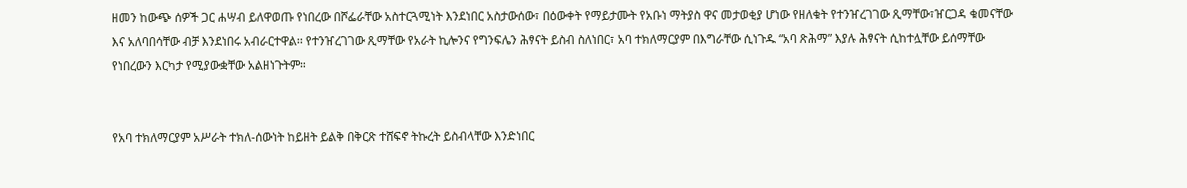ዘመን ከውጭ ሰዎች ጋር ሐሣብ ይለዋወጡ የነበረው በሾፌራቸው አስተርጓሚነት እንደነበር አስታውሰው፣ በዕውቀት የማይታሙት የአቡነ ማትያስ ዋና መታወቂያ ሆነው የዘለቁት የተንዠረገገው ጺማቸው፣ዠርጋዳ ቁመናቸው እና አለባበሳቸው ብቻ እንደነበሩ አብራርተዋል፡፡ የተንዠረገገው ጺማቸው የአራት ኪሎንና የግንፍሌን ሕፃናት ይስብ ስለነበር፣ አባ ተክለማርያም በእግራቸው ሲነጉዱ “አባ ጽሕማ” እያሉ ሕፃናት ሲከተሏቸው ይሰማቸው የነበረውን እርካታ የሚያውቋቸው አልዘነጉትም።


የአባ ተክለማርያም አሥራት ተክለ-ሰውነት ከይዘት ይልቅ በቅርጽ ተሸፍኖ ትኩረት ይስብላቸው እንድነበር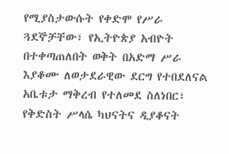የሚያስታውሱት የቀድሞ የሥራ ጓደኞቻቸው፣ የኢትዮጵያ አብዮት በተቀጣጠለበት ወቅት በአድማ ሥራ እያቆሙ ለወታደራዊው ደርግ የተበደለናል አቤቱታ ማቅረብ የተለመደ ስለነበር፣ የቅድስት ሥላሴ ካህናትና ዲያቆናት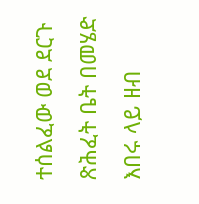ተሰልፈው ወደ ደርጉ ጽሕፈት ቤት በመሄድ እበሩ ላይ ዘብ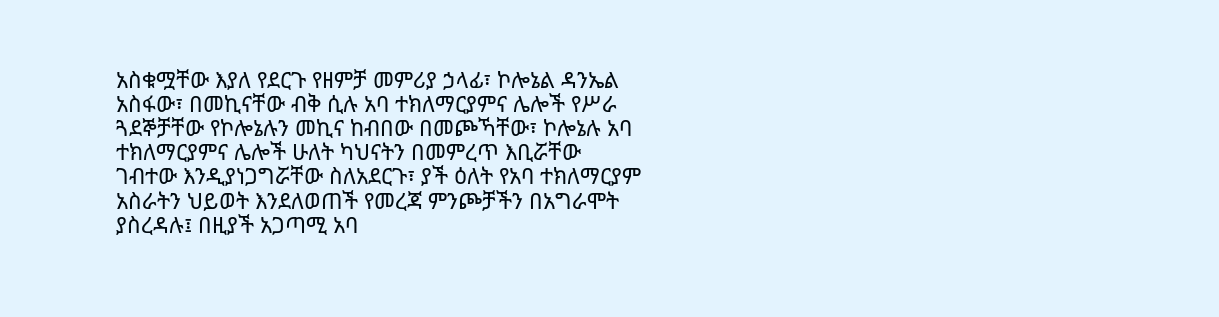አስቁሟቸው እያለ የደርጉ የዘምቻ መምሪያ ኃላፊ፣ ኮሎኔል ዳንኤል አስፋው፣ በመኪናቸው ብቅ ሲሉ አባ ተክለማርያምና ሌሎች የሥራ ጓደኞቻቸው የኮሎኔሉን መኪና ከብበው በመጮኻቸው፣ ኮሎኔሉ አባ ተክለማርያምና ሌሎች ሁለት ካህናትን በመምረጥ እቢሯቸው
ገብተው እንዲያነጋግሯቸው ስለአደርጉ፣ ያች ዕለት የአባ ተክለማርያም አስራትን ህይወት እንደለወጠች የመረጃ ምንጮቻችን በአግራሞት ያስረዳሉ፤ በዚያች አጋጣሚ አባ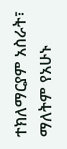ተክለማርያም አስራት፣ ማለትም የአሁኑ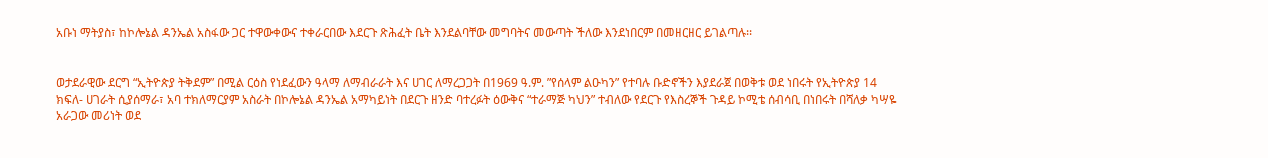አቡነ ማትያስ፣ ከኮሎኔል ዳንኤል አስፋው ጋር ተዋውቀውና ተቀራርበው እደርጉ ጽሕፈት ቤት እንደልባቸው መግባትና መውጣት ችለው እንደነበርም በመዘርዘር ይገልጣሉ፡፡


ወታደራዊው ደርግ “ኢትዮጵያ ትቅደም” በሚል ርዕስ የነደፈውን ዓላማ ለማብራራት እና ሀገር ለማረጋጋት በ1969 ዓ.ም. ”የሰላም ልዑካን” የተባሉ ቡድኖችን እያደራጀ በወቅቱ ወደ ነበሩት የኢትዮጵያ 14 ክፍለ- ሀገራት ሲያሰማራ፣ አባ ተክለማርያም አስራት በኮሎኔል ዳንኤል አማካይነት በደርጉ ዘንድ ባተረፉት ዕውቅና “ተራማጅ ካህን” ተብለው የደርጉ የእስረኞች ጉዳይ ኮሚቴ ሰብሳቢ በነበሩት በሻለቃ ካሣዬ አራጋው መሪነት ወደ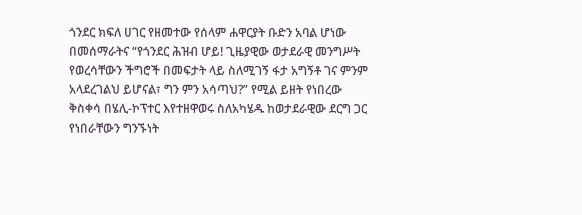ጎንደር ክፍለ ሀገር የዘመተው የሰላም ሐዋርያት ቡድን አባል ሆነው በመሰማራትና “የጎንደር ሕዝብ ሆይ! ጊዜያዊው ወታደራዊ መንግሥት የወረሳቸውን ችግሮች በመፍታት ላይ ስለሚገኝ ፋታ አግኝቶ ገና ምንም አላደረገልህ ይሆናል፣ ግን ምን አሳጣህ?” የሚል ይዘት የነበረው ቅስቀሳ በሄሊ-ኮፕተር እየተዘዋወሩ ስለአካሄዱ ከወታደራዊው ደርግ ጋር የነበራቸውን ግንኙነት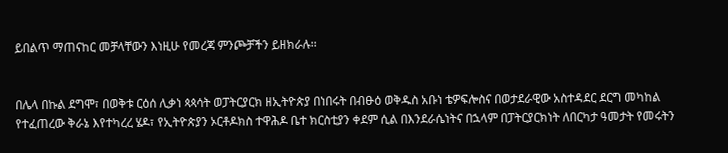ይበልጥ ማጠናከር መቻላቸውን እነዚሁ የመረጃ ምንጮቻችን ይዘክራሉ፡፡


በሌላ በኩል ደግሞ፣ በወቅቱ ርዕሰ ሊቃነ ጳጳሳት ወፓትርያርክ ዘኢትዮጵያ በነበሩት በብፁዕ ወቅዱስ አቡነ ቴዎፍሎስና በወታደራዊው አስተዳደር ደርግ መካከል የተፈጠረው ቅራኔ እየተካረረ ሄዶ፣ የኢትዮጵያን ኦርቶዶክስ ተዋሕዶ ቤተ ክርስቲያን ቀደም ሲል በእንደራሴነትና በኋላም በፓትርያርክነት ለበርካታ ዓመታት የመሩትን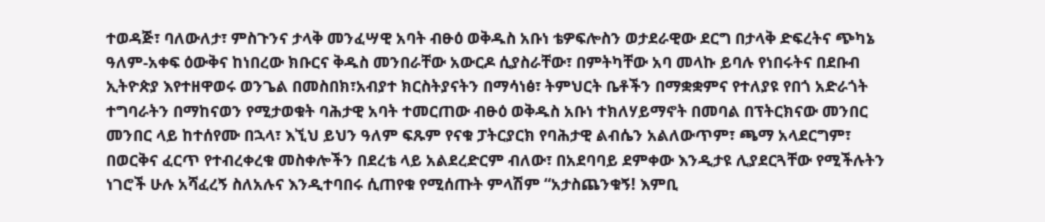ተወዳጅ፣ ባለውለታ፣ ምስጉንና ታላቅ መንፈሣዊ አባት ብፁዕ ወቅዱስ አቡነ ቴዎፍሎስን ወታደራዊው ደርግ በታላቅ ድፍረትና ጭካኔ ዓለም-አቀፍ ዕውቅና ከነበረው ክቡርና ቅዱስ መንበራቸው አውርዶ ሲያስራቸው፣ በምትካቸው አባ መላኩ ይባሉ የነበሩትና በደቡብ ኢትዮጵያ እየተዘዋወሩ ወንጌል በመስበክ፣አብያተ ክርስትያናትን በማሳነፅ፣ ትምህርት ቤቶችን በማቋቋምና የተለያዩ የበጎ አድራጎት ተግባራትን በማከናወን የሚታወቁት ባሕታዊ አባት ተመርጠው ብፁዕ ወቅዱስ አቡነ ተክለሃይማኖት በመባል በፕትርክናው መንበር መንበር ላይ ከተሰየሙ በኋላ፣ እኚህ ይህን ዓለም ፍጹም የናቁ ፓትርያርክ የባሕታዊ ልብሴን አልለውጥም፣ ጫማ አላደርግም፣ በወርቅና ፈርጥ የተብረቀረቁ መስቀሎችን በደረቴ ላይ አልደረድርም ብለው፣ በአደባባይ ደምቀው እንዲታዩ ሊያደርጓቸው የሚችሉትን ነገሮች ሁሉ አሻፈረኝ ስለአሉና እንዲተባበሩ ሲጠየቁ የሚሰጡት ምላሽም “አታስጨንቁኝ! እምቢ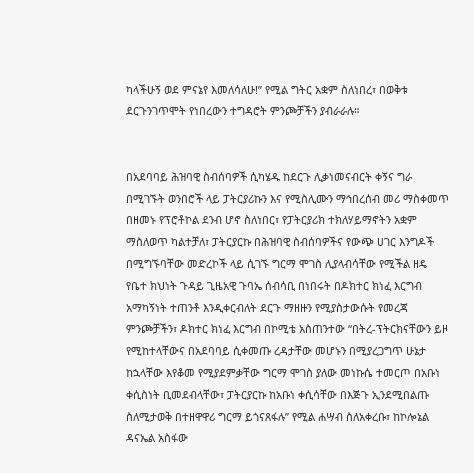ካላችሁኝ ወደ ምናኔየ እመለሳለሁ!” የሚል ግትር አቋም ስለነበረ፣ በወቅቱ ደርጉንገጥሞት የነበረውን ተግዳሮት ምንጮቻችን ያብራራሉ።


በአደባባይ ሕዝባዊ ስብሰባዎች ሲካሄዱ ከደርጉ ሊቃነመናብርት ቀኝና ግራ በሚገኙት ወንበሮች ላይ ፓትርያሪኩን እና የሚስሊሙን ማኅበረሰብ መሪ ማስቀመጥ በዘመኑ የፕሮቶኮል ደንብ ሆኖ ስለነበር፣ የፓትርያሪክ ተክለሃይማኖትን አቋም ማስለወጥ ካልተቻለ፣ ፓትርያርኩ በሕዝባዊ ስብሰባዎችና የውጭ ሀገር እንግዶች በሚግኙባቸው መድረኮች ላይ ሲገኙ ግርማ ሞገስ ሊያላብሳቸው የሚችል ዘዴ የቤተ ክህነት ጉዳይ ጊዜአዊ ጉባኤ ሰብሳቢ በነበሩት በዶክተር ክነፈ እርግብ አማካኝነት ተጠንቶ እንዲቀርብለት ደርጉ ማዘዙን የሚያስታውሱት የመረጃ ምንጮቻችን፣ ዶክተር ክነፈ እርግብ በኮሚቴ አስጠንተው “በትረ-ፕትርክናቸውን ይዞ የሚከተላቸውና በአደባባይ ሲቀመጡ ረዳታቸው መሆኑን በሚያረጋግጥ ሁኔታ ከኋላቸው እየቆመ የሚያደምቃቸው ግርማ ሞገስ ያለው መነኩሴ ተመርጦ በአቡነ ቀሲስነት ቢመደብላቸው፣ ፓትርያርኩ ከአቡነ ቀሲሳቸው በእጅጉ ኢንደሚበልጡ ስለሚታወቅ በተዘዋዋሪ ግርማ ይጎናጸፋሉ” የሚል ሐሣብ ስለአቀረቡ፣ ከኮሎኔል ዳናኤል አስፋው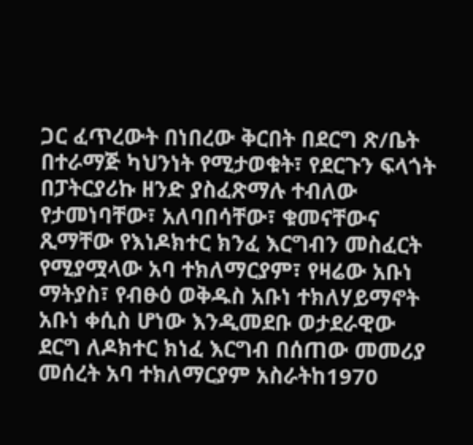ጋር ፈጥረውት በነበረው ቅርበት በደርግ ጽ/ቤት በተራማጅ ካህንነት የሚታወቁት፣ የደርጉን ፍላጎት በፓትርያሪኩ ዘንድ ያስፈጽማሉ ተብለው የታመነባቸው፣ አለባበሳቸው፣ ቁመናቸውና ጺማቸው የእነዶክተር ክንፈ እርግብን መስፈርት የሚያሟላው አባ ተክለማርያም፣ የዛሬው አቡነ ማትያስ፣ የብፁዕ ወቅዱስ አቡነ ተክለሃይማኖት አቡነ ቀሲስ ሆነው እንዲመደቡ ወታደራዊው ደርግ ለዶክተር ክነፈ እርግብ በሰጠው መመሪያ መሰረት አባ ተክለማርያም አስራትከ1970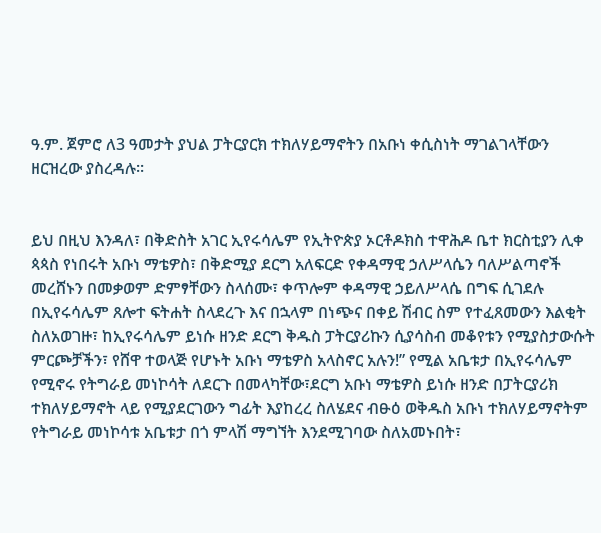ዓ.ም. ጀምሮ ለ3 ዓመታት ያህል ፓትርያርክ ተክለሃይማኖትን በአቡነ ቀሲስነት ማገልገላቸውን ዘርዝረው ያስረዳሉ፡፡


ይህ በዚህ እንዳለ፣ በቅድስት አገር ኢየሩሳሌም የኢትዮጵያ ኦርቶዶክስ ተዋሕዶ ቤተ ክርስቲያን ሊቀ ጳጳስ የነበሩት አቡነ ማቴዎስ፣ በቅድሚያ ደርግ አለፍርድ የቀዳማዊ ኃለሥላሴን ባለሥልጣኖች መረሸኑን በመቃወም ድምፃቸውን ስላሰሙ፣ ቀጥሎም ቀዳማዊ ኃይለሥላሴ በግፍ ሲገደሉ በኢየሩሳሌም ጸሎተ ፍትሐት ስላደረጉ እና በኋላም በነጭና በቀይ ሽብር ስም የተፈጸመውን እልቂት ስለአወገዙ፣ ከኢየሩሳሌም ይነሱ ዘንድ ደርግ ቅዱስ ፓትርያሪኩን ሲያሳስብ መቆየቱን የሚያስታውሱት ምርጮቻችን፣ የሸዋ ተወላጅ የሆኑት አቡነ ማቴዎስ አላስኖር አሉን!” የሚል አቤቱታ በኢየሩሳሌም የሚኖሩ የትግራይ መነኮሳት ለደርጉ በመላካቸው፣ደርግ አቡነ ማቴዎስ ይነሱ ዘንድ በፓትርያሪክ ተክለሃይማኖት ላይ የሚያደርገውን ግፊት እያከረረ ስለሄደና ብፁዕ ወቅዱስ አቡነ ተክለሃይማኖትም የትግራይ መነኮሳቱ አቤቱታ በጎ ምላሽ ማግኘት እንደሚገባው ስለአመኑበት፣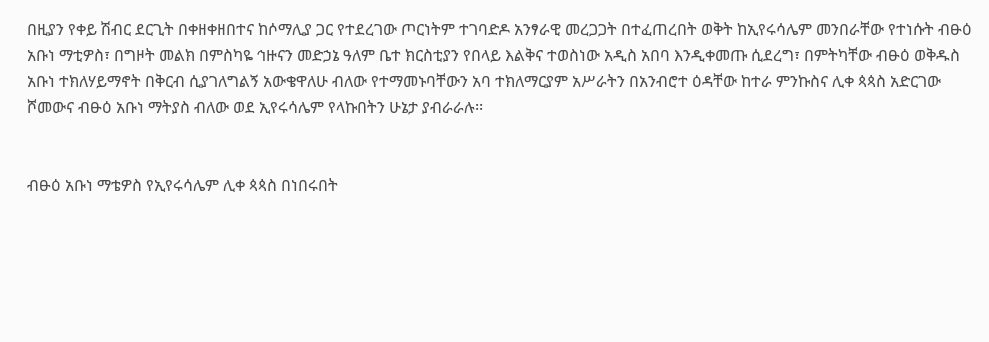በዚያን የቀይ ሽብር ደርጊት በቀዘቀዘበተና ከሶማሊያ ጋር የተደረገው ጦርነትም ተገባድዶ አንፃራዊ መረጋጋት በተፈጠረበት ወቅት ከኢየሩሳሌም መንበራቸው የተነሱት ብፁዕ አቡነ ማቲዎስ፣ በግዞት መልክ በምስካዬ ኅዙናን መድኃኔ ዓለም ቤተ ክርስቲያን የበላይ እልቅና ተወስነው አዲስ አበባ እንዲቀመጡ ሲደረግ፣ በምትካቸው ብፁዕ ወቅዱስ አቡነ ተክለሃይማኖት በቅርብ ሲያገለግልኝ አውቄዋለሁ ብለው የተማመኑባቸውን አባ ተክለማርያም አሥራትን በአንብሮተ ዕዳቸው ከተራ ምንኩስና ሊቀ ጳጳስ አድርገው ሾመውና ብፁዕ አቡነ ማትያስ ብለው ወደ ኢየሩሳሌም የላኩበትን ሁኔታ ያብራራሉ፡፡


ብፁዕ አቡነ ማቴዎስ የኢየሩሳሌም ሊቀ ጳጳስ በነበሩበት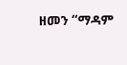ዘመን “ማዳም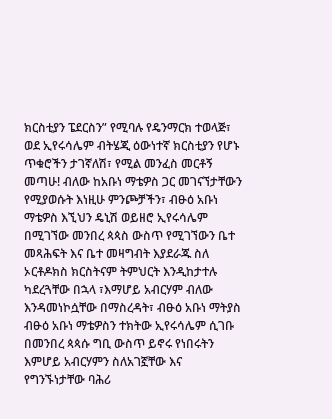ክርስቲያን ፔደርስን” የሚባሉ የዴንማርክ ተወላጅ፣ ወደ ኢየሩሳሌም ብትሄጂ ዕውነተኛ ክርስቲያን የሆኑ ጥቁሮችን ታገኛለሽ፣ የሚል መንፈስ መርቶኝ መጣሁ! ብለው ከአቡነ ማቴዎስ ጋር መገናኘታቸውን የሚያወሱት እነዚሁ ምንጮቻችን፣ ብፁዕ አቡነ ማቴዎስ እኚህን ዴኒሽ ወይዘሮ ኢየሩሳሌም በሚገኘው መንበረ ጳጳስ ውስጥ የሚገኘውን ቤተ መጻሕፍት እና ቤተ መዛግብት እያደራጁ ስለ ኦርቶዶክስ ክርስትናም ትምህርት እንዲከታተሉ ካደረጓቸው በኋላ ፣እማሆይ አብርሃም ብለው እንዳመነኮሷቸው በማስረዳት፣ ብፁዕ አቡነ ማትያስ ብፁዕ አቡነ ማቴዎስን ተክትው ኢየሩሳሌም ሲገቡ በመንበረ ጳጳሱ ግቢ ውስጥ ይኖሩ የነበሩትን እምሆይ አብርሃምን ስለአገኟቸው እና የግንኙነታቸው ባሕሪ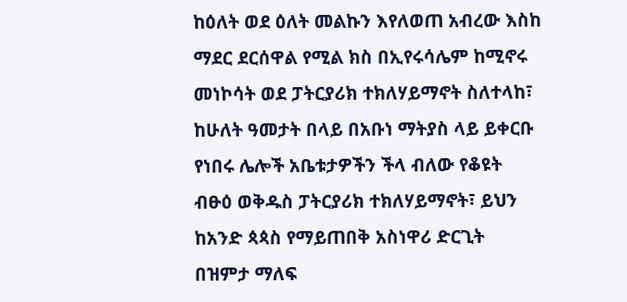ከዕለት ወደ ዕለት መልኩን እየለወጠ አብረው እስከ ማደር ደርሰዋል የሚል ክስ በኢየሩሳሌም ከሚኖሩ መነኮሳት ወደ ፓትርያሪክ ተክለሃይማኖት ስለተላከ፣ ከሁለት ዓመታት በላይ በአቡነ ማትያስ ላይ ይቀርቡ የነበሩ ሌሎች አቤቱታዎችን ችላ ብለው የቆዩት ብፁዕ ወቅዱስ ፓትርያሪክ ተክለሃይማኖት፣ ይህን ከአንድ ጳጳስ የማይጠበቅ አስነዋሪ ድርጊት በዝምታ ማለፍ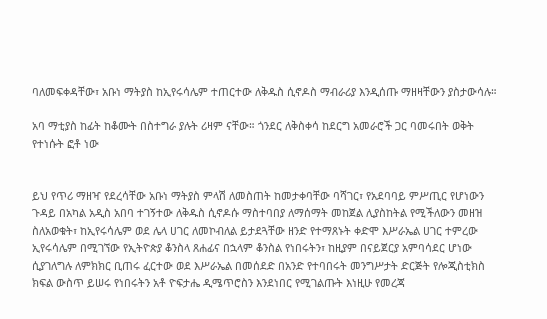ባለመፍቀዳቸው፣ አቡነ ማትያስ ከኢየሩሳሌም ተጠርተው ለቅዱስ ሲኖዶስ ማብራሪያ እንዲሰጡ ማዘዛቸውን ያስታውሳሉ።

አባ ማቲያስ ከፊት ከቆሙት በስተግራ ያሉት ሪዛም ናቸው። ጎንደር ለቅስቀሳ ከደርግ አመራሮች ጋር ባመሩበት ወቅት የተነሱት ፎቶ ነው


ይህ የጥሪ ማዘዣ የደረሳቸው አቡነ ማትያስ ምላሽ ለመስጠት ከመታቀባቸው ባሻገር፣ የአደባባይ ምሥጢር የሆነውን ጉዳይ በአካል አዲስ አበባ ተገኝተው ለቅዱስ ሲኖዶሱ ማስተባበያ ለማሰማት መከጀል ሊያስከትል የሚችለውን መዘዝ ስለአወቁት፣ ከኢየሩሳሌም ወደ ሌላ ሀገር ለመኮብለል ይታደጓቸው ዘንድ የተማጸኑት ቀድሞ እሥራኤል ሀገር ተምረው ኢየሩሳሌም በሚገኘው የኢትዮጵያ ቆንስላ ጸሐፊና በኋላም ቆንስል የነበሩትን፣ ከዚያም በናይጀርያ አምባሳደር ሆነው ሲያገለግሉ ለምክክር ቢጠሩ ፈርተው ወደ እሥራኤል በመሰደድ በአንድ የተባበሩት መንግሥታት ድርጅት የሎጂስቲክስ ክፍል ውስጥ ይሠሩ የነበሩትን አቶ ዮፍታሔ ዲሜጥሮስን እንደነበር የሚገልጡት እነዚሁ የመረጃ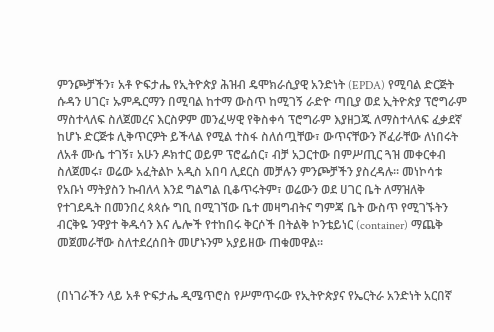ምንጮቻችን፣ አቶ ዮፍታሔ የኢትዮጵያ ሕዝብ ዴሞክራሲያዊ አንድነት (EPDA) የሚባል ድርጅት ሱዳን ሀገር፣ ኡምዱርማን በሚባል ከተማ ውስጥ ከሚገኝ ራድዮ ጣቢያ ወደ ኢትዮጵያ ፕሮግራም ማስተላለፍ ስለጀመረና እርስዎም መንፈሣዊ የቅስቀሳ ፕሮግራም እያዘጋጁ ለማስተላለፍ ፈቃደኛ ከሆኑ ድርጅቱ ሊቅጥርዎት ይችላል የሚል ተስፋ ስለሰጧቸው፣ ውጥናቸውን ሾፈራቸው ለነበሩት ለአቶ ሙሴ ተገኝ፣ አሁን ዶክተር ወይም ፕሮፌሰር፣ ብቻ አጋርተው በምሥጢር ጓዝ መቀርቀብ
ስለጀመሩ፣ ወሬው አፈትልኮ አዲስ አበባ ሊደርስ መቻሉን ምንጮቻችን ያስረዳሉ። መነኮሳቱ የአቡነ ማትያስን ኩብለላ እንደ ግልግል ቢቆጥሩትም፣ ወሬውን ወደ ሀገር ቤት ለማዝለቅ የተገደዱት በመንበረ ጳጳሱ ግቢ በሚገኘው ቤተ መዛግብትና ግምጃ ቤት ውስጥ የሚገኙትን ብርቅዬ ንዋያተ ቅዱሳን እና ሌሎች የተከበሩ ቅርሶች በትልቅ ኮንቴይነር (container) ማጨቅ መጀመራቸው ስለተደረሰበት መሆኑንም አያይዘው ጠቁመዋል።


(በነገራችን ላይ አቶ ዮፍታሔ ዲሜጥሮስ የሥምጥሩው የኢትዮጵያና የኤርትራ አንድነት አርበኛ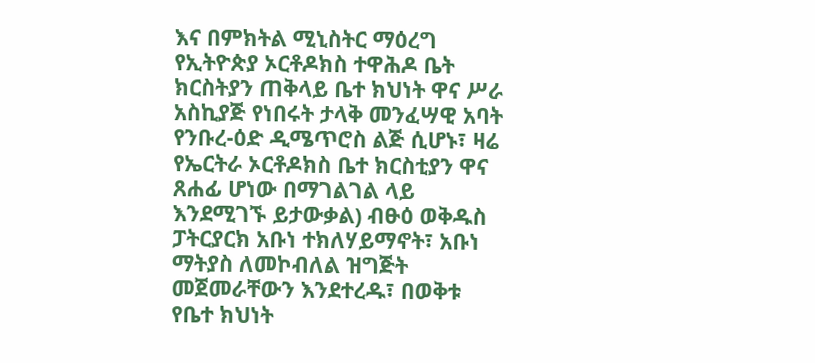እና በምክትል ሚኒስትር ማዕረግ የኢትዮጵያ ኦርቶዶክስ ተዋሕዶ ቤት ክርስትያን ጠቅላይ ቤተ ክህነት ዋና ሥራ አስኪያጅ የነበሩት ታላቅ መንፈሣዊ አባት የንቡረ-ዕድ ዲሜጥሮስ ልጅ ሲሆኑ፣ ዛሬ የኤርትራ ኦርቶዶክስ ቤተ ክርስቲያን ዋና ጸሐፊ ሆነው በማገልገል ላይ እንደሚገኙ ይታውቃል) ብፁዕ ወቅዱስ ፓትርያርክ አቡነ ተክለሃይማኖት፣ አቡነ ማትያስ ለመኮብለል ዝግጅት መጀመራቸውን እንደተረዱ፣ በወቅቱ የቤተ ክህነት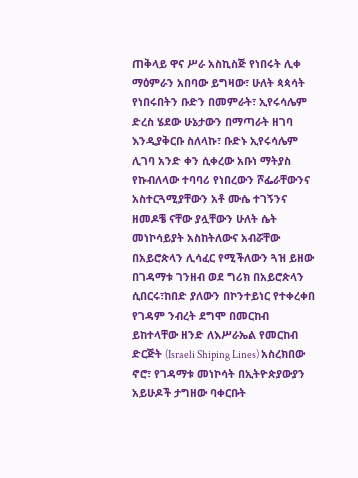ጠቅላይ ዋና ሥራ አስኪስጅ የነበሩት ሊቀ ማዕምራን አበባው ይግዛው፣ ሁለት ጳጳሳት የነበሩበትን ቡድን በመምራት፣ ኢየሩሳሌም ድረስ ሄደው ሁኔታውን በማጣራት ዘገባ እንዲያቅርቡ ስለላኩ፣ ቡድኑ ኢየሩሳሌም ሊገባ አንድ ቀን ሲቀረው አቡነ ማትያስ የኩብለላው ተባባሪ የነበረውን ሾፌራቸውንና አስተርጓሚያቸውን አቶ ሙሴ ተገኝንና ዘመዶቼ ናቸው ያሏቸውን ሁለት ሴት መነኮሳይያት አስከትለውና አብሯቸው በአይሮጵላን ሊሳፈር የሚችለውን ጓዝ ይዘው በገዳማቱ ገንዘብ ወደ ግሪክ በአይሮጵላን ሲበርሩ፣ከበድ ያለውን በኮንተይነር የተቀረቀበ የገዳም ንብረት ደግሞ በመርከብ ይከተላቸው ዘንድ ለእሥራኤል የመርከብ ድርጅት (Israeli Shiping Lines) አስረክበው ኖሮ፣ የገዳማቱ መነኮሳት በኢትዮጵያውያን አይሁዶች ታግዘው ባቀርቡት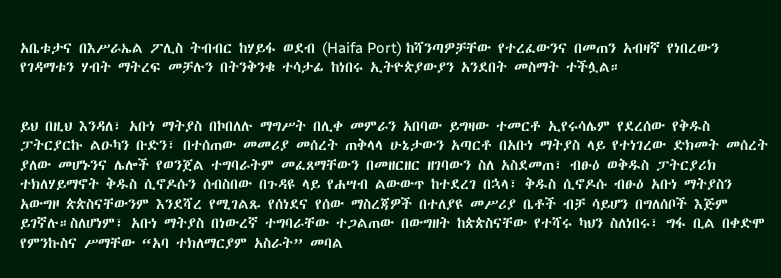አቤቱታና በእሥራኤል ፖሊስ ትብብር ከሃይፋ ወደብ (Haifa Port) ከሻንጣዎቻቸው የተረፈውንና በመጠን አብዛኛ የነበረውን የገዳማቱን ሃብት ማትረፍ መቻሉን በትንቅንቁ ተሳታፊ ከነበሩ ኢትዮጵያውያን አንደበት መስማት ተችሏል።


ይህ በዚህ እንዳለ፣ አቡነ ማትያስ በኮበለሉ ማግሥት በሊቀ መምራን አበባው ይግዛው ተመርቶ ኢየሩሳሌም የደረሰው የቅዱስ ፓትርያርኩ ልዑካን ቡድን፣ በተሰጠው መመሪያ መሰረት ጠቅላላ ሁኔታውን አጣርቶ በአቡነ ማትያስ ላይ የተነገረው ድክመት መሰረት ያለው መሆኑንና ሌሎች የወንጀል ተግባራትም መፈጸማቸውን በመዘርዘር ዘገባውን ስለ አስደመጠ፣ ብፁዕ ወቅዱስ ፓትርያሪክ ተክለሃይማኖት ቅዱስ ሲኖዶሱን ሰብስበው በጉዳዩ ላይ የሐሣብ ልውውጥ ከተደረገ በኋላ፣ ቅዱስ ሲኖዶሱ ብፁዕ አቡነ ማትያስን አውግዞ ጵጵስናቸውንም እንደሻረ የሚገልጹ የሰነደና የሰው ማስረጃዎች በተለያዩ መሥሪያ ቤቶች ብቻ ሳይሆን በግለሰቦች እጅም ይገኛሉ።ስለሆነም፣ አቡነ ማትያስ በነውረኛ ተግባራቸው ተጋልጠው በውግዘት ከጵጵስናቸው የተሻሩ ካህን ስለነበሩ፣ ግፋ ቢል በቀድሞ የምንኩስና ሥማቸው “አባ ተክለማርያም አስራት” መባል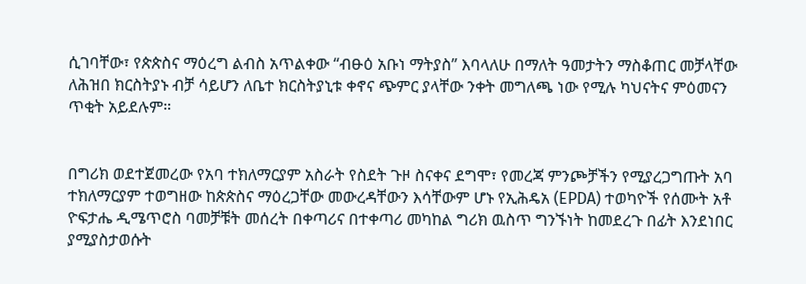ሲገባቸው፣ የጵጵስና ማዕረግ ልብስ አጥልቀው “ብፁዕ አቡነ ማትያስ” እባላለሁ በማለት ዓመታትን ማስቆጠር መቻላቸው ለሕዝበ ክርስትያኑ ብቻ ሳይሆን ለቤተ ክርስትያኒቱ ቀኖና ጭምር ያላቸው ንቀት መግለጫ ነው የሚሉ ካህናትና ምዕመናን ጥቂት አይደሉም።


በግሪክ ወደተጀመረው የአባ ተክለማርያም አስራት የስደት ጉዞ ስናቀና ደግሞ፣ የመረጃ ምንጮቻችን የሚያረጋግጡት አባ ተክለማርያም ተወግዘው ከጵጵስና ማዕረጋቸው መውረዳቸውን እሳቸውም ሆኑ የኢሕዴአ (EPDA) ተወካዮች የሰሙት አቶ ዮፍታሔ ዲሜጥሮስ ባመቻቹት መሰረት በቀጣሪና በተቀጣሪ መካከል ግሪክ ዉስጥ ግንኙነት ከመደረጉ በፊት እንደነበር ያሚያስታወሱት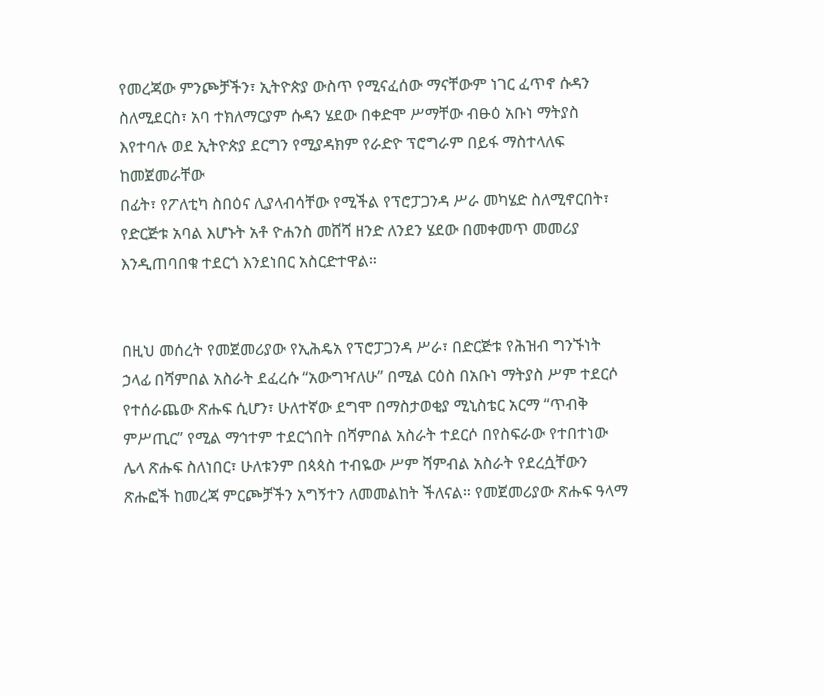የመረጃው ምንጮቻችን፣ ኢትዮጵያ ውስጥ የሚናፈሰው ማናቸውም ነገር ፈጥኖ ሱዳን ስለሚደርስ፣ አባ ተክለማርያም ሱዳን ሄደው በቀድሞ ሥማቸው ብፁዕ አቡነ ማትያስ እየተባሉ ወደ ኢትዮጵያ ደርግን የሚያዳክም የራድዮ ፕሮግራም በይፋ ማስተላለፍ ከመጀመራቸው
በፊት፣ የፖለቲካ ስበዕና ሊያላብሳቸው የሚችል የፕሮፓጋንዳ ሥራ መካሄድ ስለሚኖርበት፣ የድርጅቱ አባል እሆኑት አቶ ዮሐንስ መሸሻ ዘንድ ለንደን ሄደው በመቀመጥ መመሪያ እንዲጠባበቁ ተደርጎ እንደነበር አስርድተዋል።


በዚህ መሰረት የመጀመሪያው የኢሕዴአ የፕሮፓጋንዳ ሥራ፣ በድርጅቱ የሕዝብ ግንኙነት ኃላፊ በሻምበል አስራት ደፈረሱ “አውግዣለሁ” በሚል ርዕስ በአቡነ ማትያስ ሥም ተደርሶ የተሰራጨው ጽሑፍ ሲሆን፣ ሁለተኛው ደግሞ በማስታወቂያ ሚኒስቴር አርማ “ጥብቅ ምሥጢር” የሚል ማኅተም ተደርጎበት በሻምበል አስራት ተደርሶ በየስፍራው የተበተነው ሌላ ጽሑፍ ስለነበር፣ ሁለቱንም በጳጳስ ተብዬው ሥም ሻምብል አስራት የደረሷቸውን ጽሑፎች ከመረጃ ምርጮቻችን አግኝተን ለመመልከት ችለናል። የመጀመሪያው ጽሑፍ ዓላማ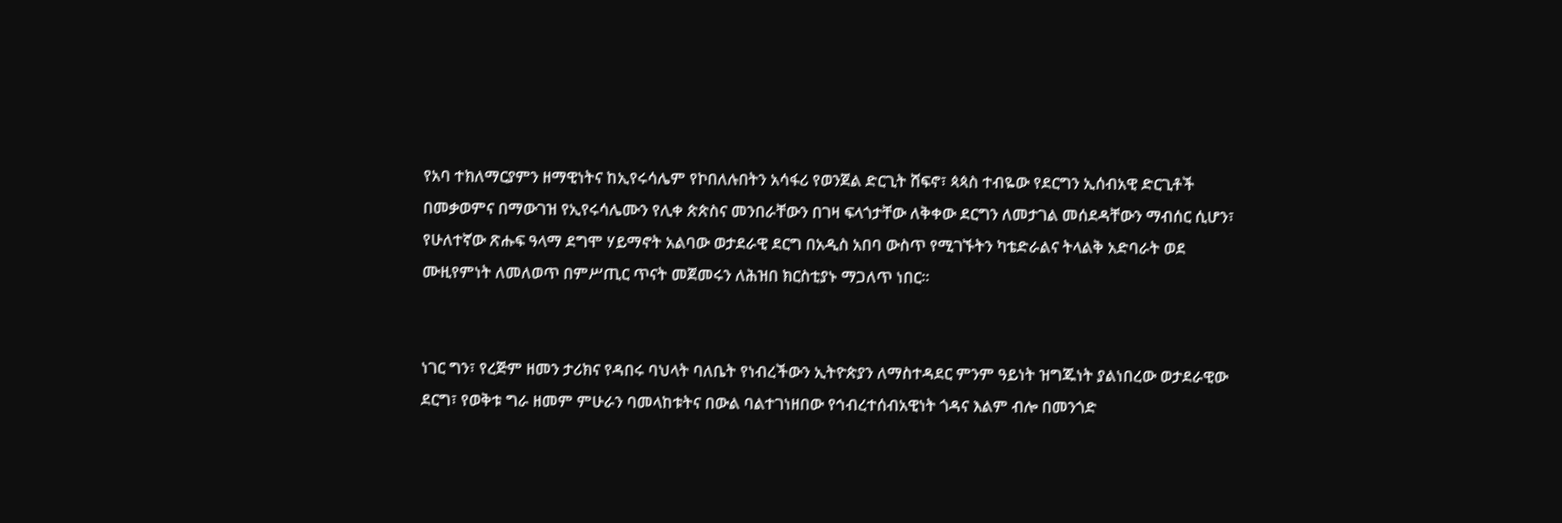የአባ ተክለማርያምን ዘማዊነትና ከኢየሩሳሌም የኮበለሉበትን አሳፋሪ የወንጀል ድርጊት ሸፍኖ፣ ጳጳስ ተብዬው የደርግን ኢሰብአዊ ድርጊቶች በመቃወምና በማውገዝ የኢየሩሳሌሙን የሊቀ ጵጵስና መንበራቸውን በገዛ ፍላጎታቸው ለቅቀው ደርግን ለመታገል መሰደዳቸውን ማብሰር ሲሆን፣ የሁለተኛው ጽሑፍ ዓላማ ደግሞ ሃይማኖት አልባው ወታደራዊ ደርግ በአዲስ አበባ ውስጥ የሚገኙትን ካቴድራልና ትላልቅ አድባራት ወደ ሙዚየምነት ለመለወጥ በምሥጢር ጥናት መጀመሩን ለሕዝበ ክርስቲያኑ ማጋለጥ ነበር።


ነገር ግን፣ የረጅም ዘመን ታሪክና የዳበሩ ባህላት ባለቤት የነብረችውን ኢትዮጵያን ለማስተዳደር ምንም ዓይነት ዝግጁነት ያልነበረው ወታደራዊው ደርግ፣ የወቅቱ ግራ ዘመም ምሁራን ባመላከቱትና በውል ባልተገነዘበው የኅብረተሰብአዊነት ጎዳና እልም ብሎ በመንጎድ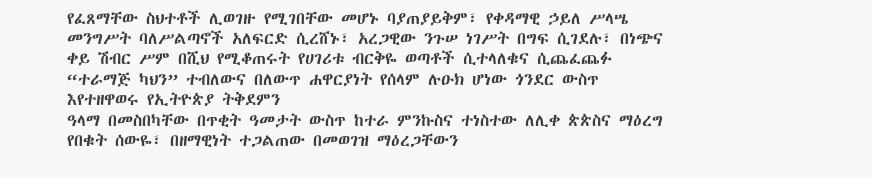የፈጸማቸው ስህተቶች ሊወገዙ የሚገበቸው መሆኑ ባያጠያይቅም፣ የቀዳማዊ ኃይለ ሥላሤ መንግሥት ባለሥልጣኖች አለፍርድ ሲረሸኑ፣ አረጋዊው ንጉሠ ነገሥት በግፍ ሲገደሉ፣ በነጭና ቀይ ሽብር ሥም በሺህ የሚቆጠሩት የሀገሪቱ ብርቅዬ ወጣቶች ሲተላለቁና ሲጨፈጨፉ “ተራማጅ ካህን” ተብለውና በለውጥ ሐዋርያነት የሰላም ሉዑክ ሆነው ጎንደር ውስጥ እየተዘዋወሩ የኢትዮጵያ ትቅደምን
ዓላማ በመስበካቸው በጥቂት ዓመታት ውስጥ ከተራ ምንኩስና ተነስተው ለሊቀ ጵጵስና ማዕረግ የበቁት ሰውዬ፣ በዘማዊነት ተጋልጠው በመወገዝ ማዕረጋቸውን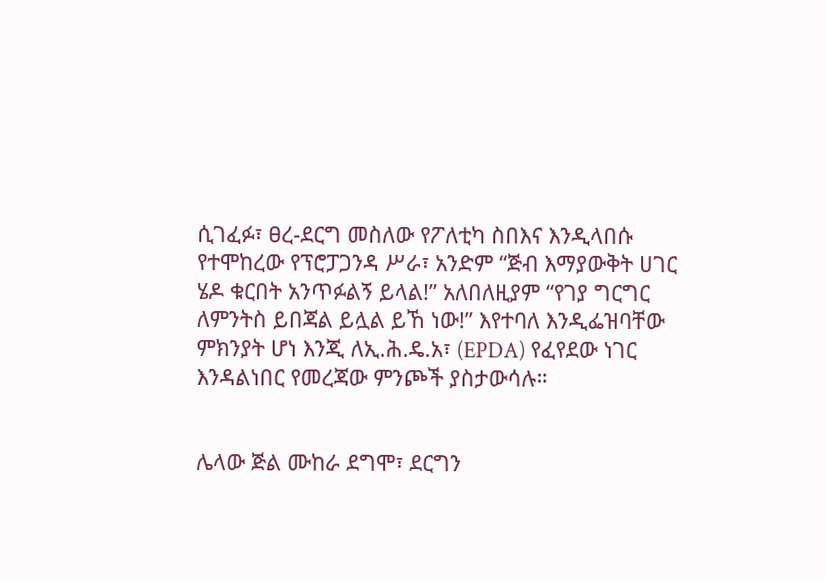ሲገፈፉ፣ ፀረ-ደርግ መስለው የፖለቲካ ስበእና እንዲላበሱ የተሞከረው የፕሮፓጋንዳ ሥራ፣ አንድም “ጅብ እማያውቅት ሀገር ሄዶ ቁርበት አንጥፉልኝ ይላል!” አለበለዚያም “የገያ ግርግር ለምንትስ ይበጃል ይሏል ይኸ ነው!” እየተባለ እንዲፌዝባቸው ምክንያት ሆነ እንጂ ለኢ.ሕ.ዴ.አ፣ (EPDA) የፈየደው ነገር እንዳልነበር የመረጃው ምንጮች ያስታውሳሉ።


ሌላው ጅል ሙከራ ደግሞ፣ ደርግን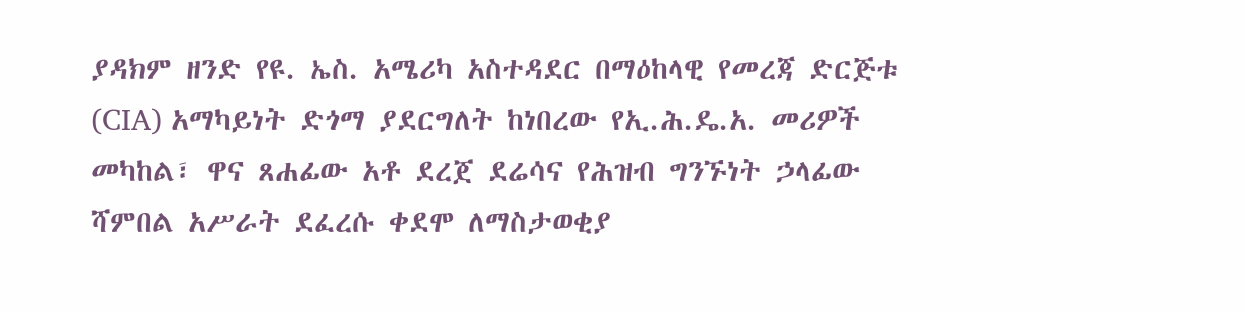ያዳክም ዘንድ የዩ. ኤስ. አሜሪካ አስተዳደር በማዕከላዊ የመረጃ ድርጅቱ (CIA) አማካይነት ድጎማ ያደርግለት ከነበረው የኢ.ሕ.ዴ.አ. መሪዎች መካከል፣ ዋና ጸሐፊው አቶ ደረጀ ደሬሳና የሕዝብ ግንኙነት ኃላፊው ሻምበል አሥራት ደፈረሱ ቀደሞ ለማስታወቂያ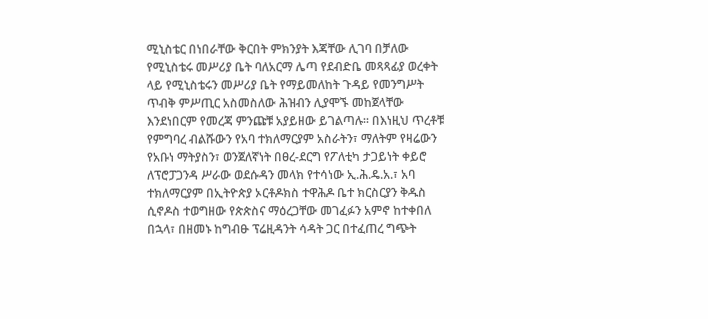ሚኒስቴር በነበራቸው ቅርበት ምክንያት እጃቸው ሊገባ በቻለው የሚኒስቴሩ መሥሪያ ቤት ባለአርማ ሌጣ የደብድቤ መጻጻፊያ ወረቀት ላይ የሚኒስቴሩን መሥሪያ ቤት የማይመለከት ጉዳይ የመንግሥት ጥብቅ ምሥጢር አስመስለው ሕዝብን ሊያሞኙ መከጀላቸው እንደነበርም የመረጃ ምንጩቹ አያይዘው ይገልጣሉ። በእነዚህ ጥረቶቹ የምግባረ ብልሹውን የአባ ተክለማርያም አስራትን፣ ማለትም የዛሬውን የአቡነ ማትያስን፣ ወንጀለኛነት በፀረ-ደርግ የፖለቲካ ታጋይነት ቀይሮ ለፕሮፓጋንዳ ሥራው ወደሱዳን መላክ የተሳነው ኢ.ሕ.ዴ.አ.፣ አባ ተክለማርያም በኢትዮጵያ ኦርቶዶክስ ተዋሕዶ ቤተ ክርስርያን ቅዱስ ሲኖዶስ ተወግዘው የጵጵስና ማዕረጋቸው መገፈፉን አምኖ ከተቀበለ በኋላ፣ በዘመኑ ከግብፁ ፕሬዚዳንት ሳዳት ጋር በተፈጠረ ግጭት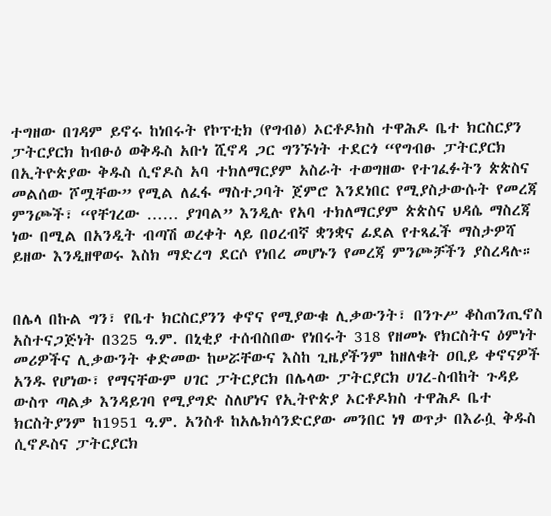ተግዘው በገዳም ይኖሩ ከነበሩት የኮፕቲክ (የግብፅ) ኦርቶዶክስ ተዋሕዶ ቤተ ክርስርያን ፓትርያርክ ከብፁዕ ወቅዱስ አቡነ ሺኖዳ ጋር ግንኙነት ተደርጎ “የግብፁ ፓትርያርክ በኢትዮጵያው ቅዱስ ሲኖዶስ አባ ተክለማርያም አስራት ተወግዘው የተገፈፉትን ጵጵስና መልሰው ሾሟቸው” የሚል ለፈፋ ማስተጋባት ጀምሮ እንደነበር የሚያስታውሱት የመረጃ ምንጮች፣ “የቸገረው …… ያገባል” እንዲሉ የአባ ተክለማርያም ጵጵስና ህዳሴ ማስረጃ ነው በሚል በአንዲት ብጣሽ ወረቀት ላይ በዐረብኛ ቋንቋና ፊደል የተጻፈች ማስታዎሻ ይዘው እንዲዘዋወሩ እስክ ማድረግ ደርሶ የነበረ መሆኑን የመረጃ ምንጮቻችን ያስረዳሉ።


በሌላ በኩል ግን፣ የቤተ ክርስርያንን ቀኖና የሚያውቁ ሊቃውንት፣ በንጉሥ ቆስጠንጢኖስ አስተናጋጅነት በ325 ዓ.ም. በኒቂያ ተሰብስበው የነበሩት 318 የዘመኑ የክርስትና ዕምነት መሪዎችና ሊቃውንት ቀድመው ከሠሯቸውና እስከ ጊዜያችንም ከዘለቁት ዐቢይ ቀኖናዎች አንዱ የሆነው፣ የማናቸውም ሀገር ፓትርያርክ በሌላው ፓትርያርክ ሀገረ-ስብከት ጉዳይ ውስጥ ጣልቃ እንዳይገባ የሚያግድ ስለሆነና የኢትዮጵያ ኦርቶዶክስ ተዋሕዶ ቤተ ክርስትያንም ከ1951 ዓ.ም. አንስቶ ከአሌክሳንድርያው መንበር ነፃ ወጥታ በእራሷ ቅዱስ ሲኖዶስና ፓትርያርክ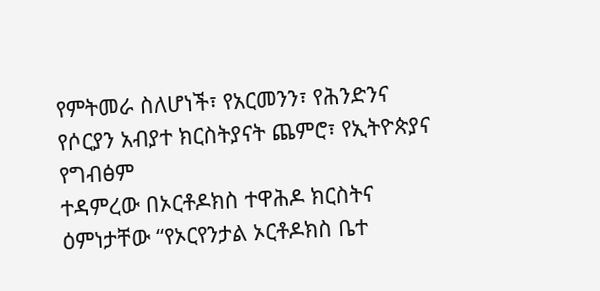የምትመራ ስለሆነች፣ የአርመንን፣ የሕንድንና የሶርያን አብያተ ክርስትያናት ጨምሮ፣ የኢትዮጵያና የግብፅም
ተዳምረው በኦርቶዶክስ ተዋሕዶ ክርስትና ዕምነታቸው “የኦርየንታል ኦርቶዶክስ ቤተ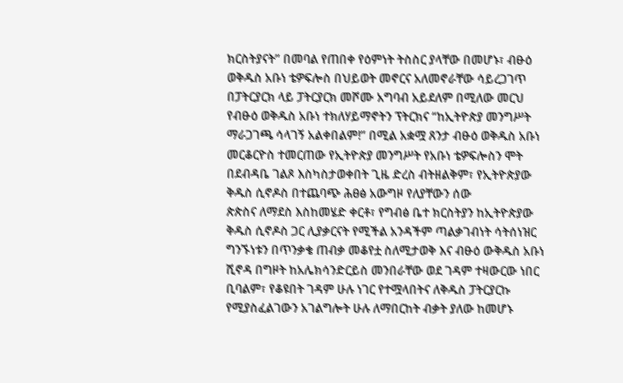ክርስትያናት” በመባል የጠበቀ የዕምነት ትስስር ያላቸው በመሆኑ፣ ብፁዕ ወቅዱስ አቡነ ቴዎፍሎስ በህይወት መኖርና አለመኖራቸው ሳይረጋገጥ በፓትርያርክ ላይ ፓትርያርክ መሾሙ አግባብ አይደለም በሚለው መርህ የብፁዕ ወቅዱስ አቡነ ተክለሃይማኖትን ፕትርክና “ከኢትዮጵያ መንግሥት ማራጋገጫ ሳላገኝ አልቀበልም!” በሚል አቋሟ ጸንታ ብፁዕ ወቅዱስ አቡነ መርቆርዮስ ተመርጠው የኢትዮጵያ መንግሥት የአቡነ ቴዎፍሎስን ሞት በደብዳቤ ገልጾ እስካስታወቀበት ጊዜ ድረስ ብትዘልቅም፣ የኢትዮጵያው ቅዱስ ሲኖዶስ በተጨባጭ ሕፀፅ አውግዞ የለያቸውን ሰው
ጵጵስና ለማደስ እስከመሄድ ቀርቶ፣ የግብፅ ቤተ ክርስትያን ከኢትዮጵያው ቅዱስ ሲኖዶስ ጋር ሊያቃርናት የሚችል አንዳችም ጣልቃገብነት ሳትሰነዝር ግንኙነቱን በጥንቃቄ ጠብቃ መቆየቷ ስለሚታወቅ እና ብፁዕ ውቅዱስ አቡነ ሺኖዳ በግዞት ከአሌክሳንድርይስ መንበራቸው ወደ ገዳም ተዛውርው ነበር ቢባልም፣ የቆዩበት ገዳም ሁሉ ነገር የተሟላበትና ለቅዱስ ፓትርያርኩ የሚያስፈልገውን አገልግሎት ሁሉ ለማበርከት ብቃት ያለው ከመሆኑ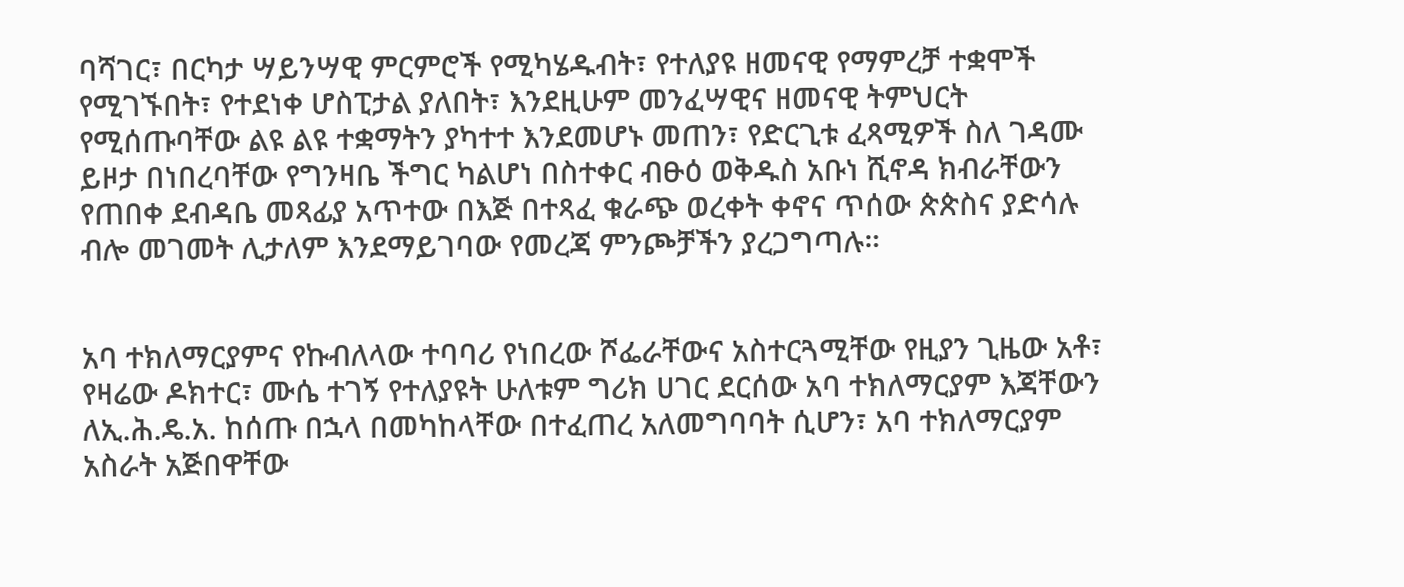ባሻገር፣ በርካታ ሣይንሣዊ ምርምሮች የሚካሄዱብት፣ የተለያዩ ዘመናዊ የማምረቻ ተቋሞች የሚገኙበት፣ የተደነቀ ሆስፒታል ያለበት፣ እንደዚሁም መንፈሣዊና ዘመናዊ ትምህርት የሚሰጡባቸው ልዩ ልዩ ተቋማትን ያካተተ እንደመሆኑ መጠን፣ የድርጊቱ ፈጻሚዎች ስለ ገዳሙ ይዞታ በነበረባቸው የግንዛቤ ችግር ካልሆነ በስተቀር ብፁዕ ወቅዱስ አቡነ ሺኖዳ ክብራቸውን የጠበቀ ደብዳቤ መጻፊያ አጥተው በእጅ በተጻፈ ቁራጭ ወረቀት ቀኖና ጥሰው ጵጵስና ያድሳሉ ብሎ መገመት ሊታለም እንደማይገባው የመረጃ ምንጮቻችን ያረጋግጣሉ።


አባ ተክለማርያምና የኩብለላው ተባባሪ የነበረው ሾፌራቸውና አስተርጓሚቸው የዚያን ጊዜው አቶ፣ የዛሬው ዶክተር፣ ሙሴ ተገኝ የተለያዩት ሁለቱም ግሪክ ሀገር ደርሰው አባ ተክለማርያም እጃቸውን ለኢ.ሕ.ዴ.አ. ከሰጡ በኋላ በመካከላቸው በተፈጠረ አለመግባባት ሲሆን፣ አባ ተክለማርያም አስራት አጅበዋቸው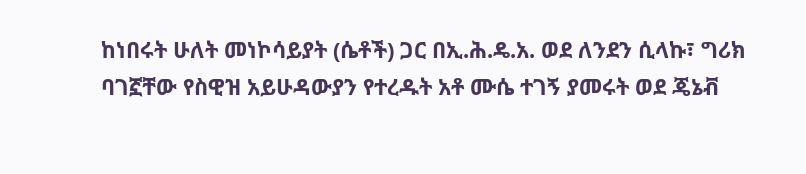ከነበሩት ሁለት መነኮሳይያት (ሴቶች) ጋር በኢ.ሕ.ዴ.አ. ወደ ለንደን ሲላኩ፣ ግሪክ ባገኟቸው የስዊዝ አይሁዳውያን የተረዱት አቶ ሙሴ ተገኝ ያመሩት ወደ ጄኔቭ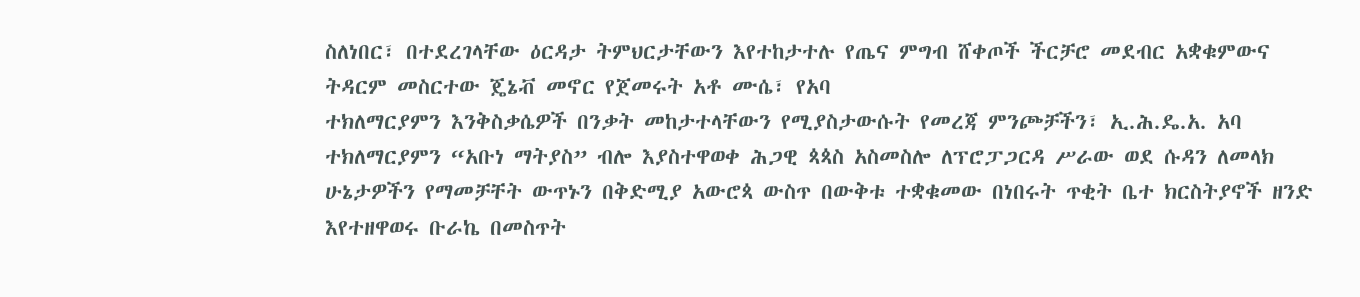ስለነበር፣ በተደረገላቸው ዕርዳታ ትምህርታቸውን እየተከታተሉ የጤና ምግብ ሸቀጦች ችርቻሮ መደብር አቋቁምውና ትዳርም መስርተው ጄኔቭ መኖር የጀመሩት አቶ ሙሴ፣ የአባ
ተክለማርያምን እንቅስቃሴዎች በንቃት መከታተላቸውን የሚያስታውሱት የመረጃ ምንጮቻችን፣ ኢ.ሕ.ዴ.አ. አባ ተክለማርያምን “አቡነ ማትያስ” ብሎ እያስተዋወቀ ሕጋዊ ጳጳስ አስመስሎ ለፕሮፓጋርዳ ሥራው ወደ ሱዳን ለመላክ ሁኔታዎችን የማመቻቸት ውጥኑን በቅድሚያ አውሮጳ ውስጥ በውቅቱ ተቋቁመው በነበሩት ጥቂት ቤተ ክርስትያኖች ዘንድ እየተዘዋወሩ ቡራኬ በመስጥት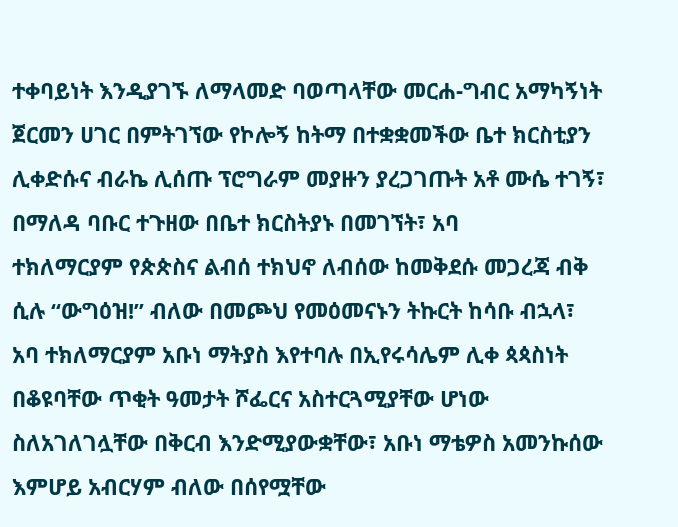ተቀባይነት እንዲያገኙ ለማላመድ ባወጣላቸው መርሐ-ግብር አማካኝነት ጀርመን ሀገር በምትገኘው የኮሎኝ ከትማ በተቋቋመችው ቤተ ክርስቲያን ሊቀድሱና ብራኬ ሊሰጡ ፕሮግራም መያዙን ያረጋገጡት አቶ ሙሴ ተገኝ፣ በማለዳ ባቡር ተጉዘው በቤተ ክርስትያኑ በመገኘት፣ አባ
ተክለማርያም የጵጵስና ልብሰ ተክህኖ ለብሰው ከመቅደሱ መጋረጃ ብቅ ሲሉ “ውግዕዝ!” ብለው በመጮህ የመዕመናኑን ትኩርት ከሳቡ ብኋላ፣ አባ ተክለማርያም አቡነ ማትያስ እየተባሉ በኢየሩሳሌም ሊቀ ጳጳስነት በቆዩባቸው ጥቂት ዓመታት ሾፌርና አስተርጓሚያቸው ሆነው ስለአገለገሏቸው በቅርብ እንድሚያውቋቸው፣ አቡነ ማቴዎስ አመንኩሰው እምሆይ አብርሃም ብለው በሰየሟቸው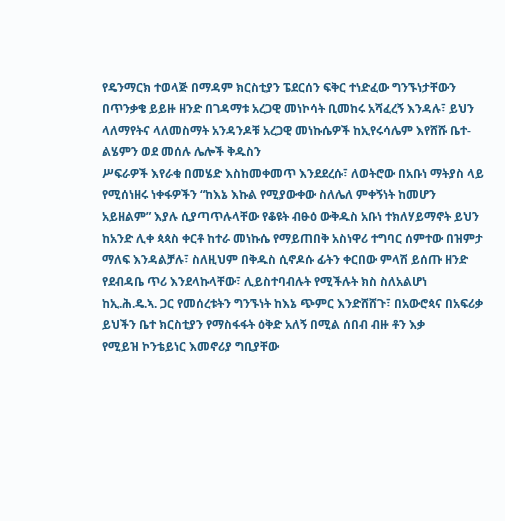የዴንማርክ ተወላጅ በማዳም ክርስቲያን ፔደርሰን ፍቅር ተነድፈው ግንኙነታቸውን በጥንቃቄ ይይዙ ዘንድ በገዳማቱ አረጋዊ መነኮሳት ቢመከሩ አሻፈረኝ እንዳሉ፣ ይህን ላለማየትና ላለመስማት አንዳንዶቹ አረጋዊ መነኩሴዎች ከኢየሩሳሌም እየሸሹ ቤተ-ልሄምን ወደ መሰሉ ሌሎች ቅዱስን
ሥፍራዎች እየራቁ በመሄድ እስከመቀመጥ እንደደረሱ፣ ለወትሮው በአቡነ ማትያስ ላይ የሚሰነዘሩ ነቀፋዎችን “ከእኔ እኩል የሚያውቀው ስለሌለ ምቀኝነት ከመሆን አይዘልም” እያሉ ሲያጣጥሉላቸው የቆዩት ብፁዕ ውቅዱስ አቡነ ተክለሃይማኖት ይህን ከአንድ ሊቀ ጳጳስ ቀርቶ ከተራ መነኩሴ የማይጠበቅ አስነዋሪ ተግባር ሰምተው በዝምታ ማለፍ እንዳልቻሉ፣ ስለዚህም በቅዱስ ሲኖዶሱ ፊትን ቀርበው ምላሽ ይሰጡ ዘንድ የደብዳቤ ጥሪ እንደላኩላቸው፣ ሊይስተባብሉት የሚችሉት ክስ ስለአልሆነ ከኢ.ሕ.ዴ.ኣ. ጋር የመሰረቱትን ግንኙነት ከእኔ ጭምር እንድሸሸጉ፣ በአውሮጳና በአፍሪቃ ይህችን ቤተ ክርስቲያን የማስፋፋት ዕቅድ አለኝ በሚል ሰበብ ብዙ ቶን እቃ
የሚይዝ ኮንቴይነር እመኖሪያ ግቢያቸው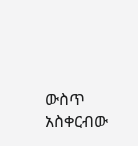ውስጥ አስቀርብው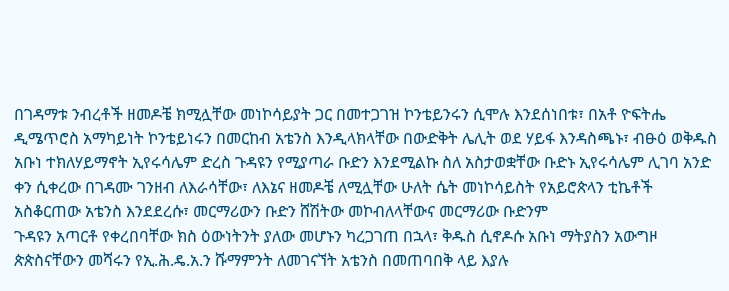በገዳማቱ ንብረቶች ዘመዶቼ ክሚሏቸው መነኮሳይያት ጋር በመተጋገዝ ኮንቴይንሩን ሲሞሉ እንደሰነበቱ፣ በአቶ ዮፍትሔ ዲሜጥሮስ አማካይነት ኮንቴይነሩን በመርከብ አቴንስ እንዲላክላቸው በውድቅት ሌሊት ወደ ሃይፋ እንዳስጫኑ፣ ብፁዕ ወቅዱስ አቡነ ተክለሃይማኖት ኢየሩሳሌም ድረስ ጉዳዩን የሚያጣራ ቡድን እንደሚልኩ ስለ አስታወቋቸው ቡድኑ ኢየሩሳሌም ሊገባ አንድ ቀን ሲቀረው በገዳሙ ገንዘብ ለእራሳቸው፣ ለእኔና ዘመዶቼ ለሚሏቸው ሁለት ሴት መነኮሳይስት የአይሮጵላን ቲኬቶች አስቆርጠው አቴንስ እንደደረሱ፣ መርማሪውን ቡድን ሸሽትው መኮብለላቸውና መርማሪው ቡድንም
ጉዳዩን አጣርቶ የቀረበባቸው ክስ ዕውነትንት ያለው መሆኑን ካረጋገጠ በኋላ፣ ቅዱስ ሲኖዶሱ አቡነ ማትያስን አውግዞ ጵጵስናቸውን መሻሩን የኢ.ሕ.ዴ.አ.ን ሹማምንት ለመገናኘት አቴንስ በመጠባበቅ ላይ እያሉ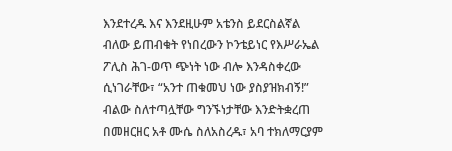እንደተረዱ እና እንደዚሁም አቴንስ ይደርስልኛል ብለው ይጠብቁት የነበረውን ኮንቴይነር የእሥራኤል ፖሊስ ሕገ-ወጥ ጭነት ነው ብሎ እንዳስቀረው ሲነገራቸው፣ “አንተ ጠቁመህ ነው ያስያዝክብኝ!” ብልው ስለተጣሏቸው ግንኙነታቸው እንድትቋረጠ በመዘርዘር አቶ ሙሴ ስለአስረዱ፣ አባ ተክለማርያም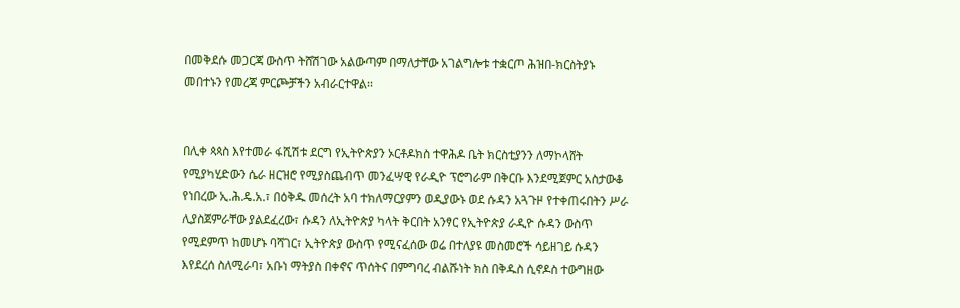በመቅደሱ መጋርጃ ውስጥ ትሸሽገው አልውጣም በማለታቸው አገልግሎቱ ተቋርጦ ሕዝበ-ክርስትያኑ መበተኑን የመረጃ ምርጮቻችን አብራርተዋል፡፡


በሊቀ ጳጳስ እየተመራ ፋሺሽቱ ደርግ የኢትዮጵያን ኦርቶዶክስ ተዋሕዶ ቤት ክርስቲያንን ለማኮላሸት የሚያካሂድውን ሴራ ዘርዝሮ የሚያስጨብጥ መንፈሣዊ የራዲዮ ፕሮግራም በቅርቡ እንደሚጀምር አስታውቆ የነበረው ኢ.ሕ.ዴ.አ.፣ በዕቅዱ መሰረት አባ ተክለማርያምን ወዲያውኑ ወደ ሱዳን አጓጉዞ የተቀጠሩበትን ሥራ ሊያስጀምራቸው ያልደፈረው፣ ሱዳን ለኢትዮጵያ ካላት ቅርበት አንፃር የኢትዮጵያ ራዲዮ ሱዳን ውስጥ የሚደምጥ ከመሆኑ ባሻገር፣ ኢትዮጵያ ውስጥ የሚናፈሰው ወሬ በተለያዩ መስመሮች ሳይዘገይ ሱዳን እየደረሰ ስለሚራባ፣ አቡነ ማትያስ በቀኖና ጥሰትና በምግባረ ብልሹነት ክስ በቅዱስ ሲኖዶስ ተውግዘው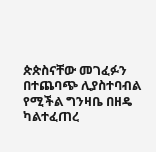ጵጵስናቸው መገፈፉን
በተጨባጭ ሊያስተባብል የሚችል ግንዛቤ በዘዴ ካልተፈጠረ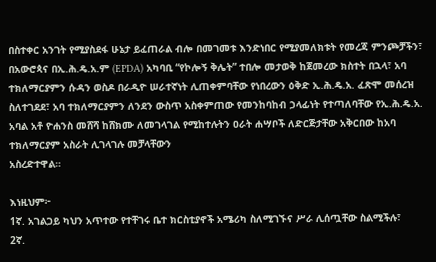በስተቀር አንገት የሚያስደፋ ሁኔታ ይፈጠራል ብሎ በመገመቱ እንድነበር የሚያመለክቱት የመረጃ ምንጮቻችን፣ በአውሮጳና በኢ.ሕ.ዴ.አ.ም (EPDA) አካባቢ “የኮሎኝ ቅሌት” ተበሎ መታወቅ ከጀመረው ክስተት በኋላ፣ አባ ተክለማርያምን ሱዳን ወስዶ በራዲዮ ሠራተኛነት ሊጠቀምባቸው የነበረውን ዕቅድ ኢ.ሕ.ዴ.አ. ፈጽሞ መሰረዝ ስለተገደደ፣ አባ ተክለማርያምን ለንደን ውስጥ አስቀምጠው የመንከባከብ ኃላፊነት የተጣለባቸው የኢ.ሕ.ዴ.አ. አባል አቶ ዮሐንስ መሸሻ ከሸክሙ ለመገላገል የሚከተሉትን ዐራት ሐሣቦች ለድርጅታቸው አቅርበው ከአባ ተክለማርያም አስራት ሊገላገሉ መቻላቸውን
አስረድተዋል።

እነዚህም፦
1ኛ. አገልጋይ ካህን አጥተው የተቸገሩ ቤተ ክርስቲያኖች አሜሪካ ስለሚገኙና ሥራ ሊሰጧቸው ስልሚችሉ፣
2ኛ.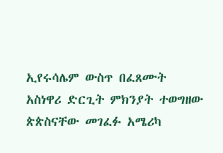ኢየሩሳሌም ውስጥ በፈጸሙት አስነዋሪ ድርጊት ምክንያት ተወግዘው ጵጵስናቸው መገፈፉ አሜሪካ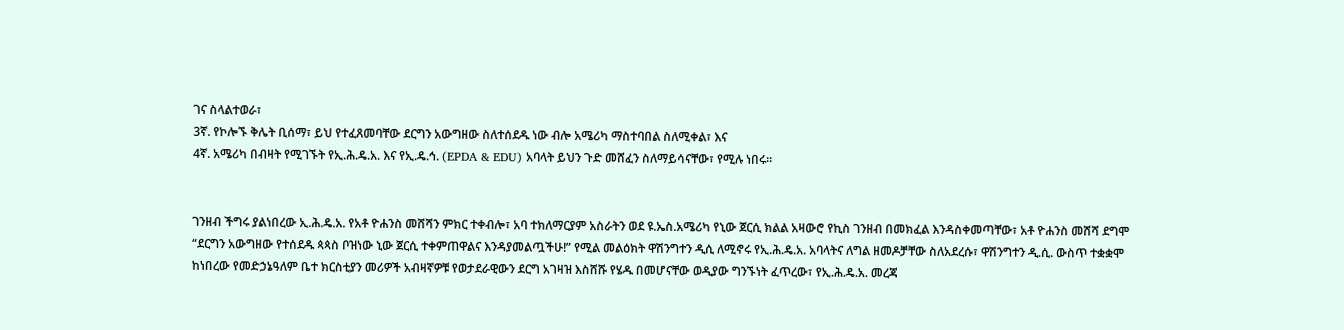ገና ስላልተወራ፣
3ኛ. የኮሎኙ ቅሌት ቢሰማ፣ ይህ የተፈጸመባቸው ደርግን አውግዘው ስለተሰደዱ ነው ብሎ አሜሪካ ማስተባበል ስለሚቀል፣ እና
4ኛ. አሜሪካ በብዛት የሚገኙት የኢ.ሕ.ዴ.አ. እና የኢ.ዴ.ኅ. (EPDA & EDU) አባላት ይህን ጉድ መሸፈን ስለማይሳናቸው፣ የሚሉ ነበሩ።


ገንዘብ ችግሩ ያልነበረው ኢ.ሕ.ዴ.አ. የአቶ ዮሐንስ መሸሻን ምክር ተቀብሎ፣ አባ ተክለማርያም አስራትን ወደ ዩ.ኤስ.አሜሪካ የኒው ጀርሲ ክልል አዛውሮ የኪስ ገንዘብ በመክፈል እንዳስቀመጣቸው፣ አቶ ዮሐንስ መሸሻ ደግሞ “ደርግን አውግዘው የተሰደዱ ጳጳስ ቦዝነው ኒው ጀርሲ ተቀምጠዋልና እንዳያመልጧችሁ!” የሚል መልዕክት ዋሽንግተን ዲሲ ለሚኖሩ የኢ.ሕ.ዴ.አ. አባላትና ለግል ዘመዶቻቸው ስለአደረሱ፣ ዋሽንግተን ዲ.ሲ. ውስጥ ተቋቋሞ ከነበረው የመድኃኔዓለም ቤተ ክርስቲያን መሪዎች አብዛኛዎቹ የወታደራዊውን ደርግ አገዛዝ እስሸሹ የሄዱ በመሆናቸው ወዲያው ግንኙነት ፈጥረው፣ የኢ.ሕ.ዴ.አ. መረጃ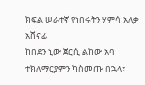ክፍል ሠራተኛ የነበሩትን ሃምሳ አለቃ አሸናፊ
ከበደን ኒው ጀርሲ ልከው አባ ተክለማርያምን ካስመጡ በኋላ፣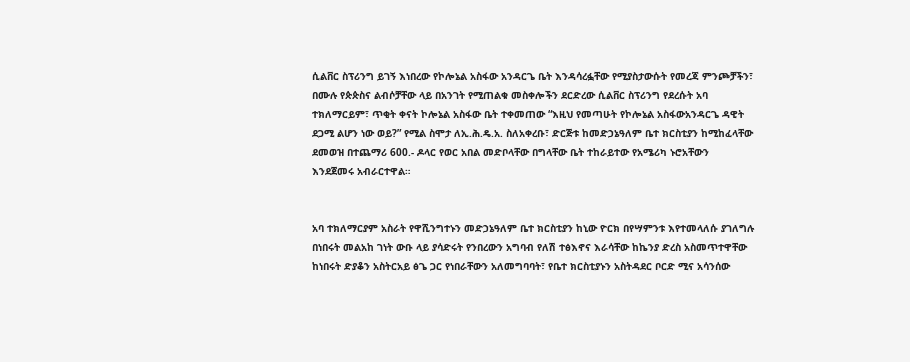ሲልቨር ስፕሪንግ ይገኝ እነበረው የኮሎኔል አስፋው አንዳርጌ ቤት እንዳሳረፏቸው የሚያስታውሱት የመረጃ ምንጮቻችን፣ በሙሉ የጵጵስና ልብሶቻቸው ላይ በአንገት የሚጠልቁ መስቀሎችን ደርድረው ሲልቨር ስፕሪንግ የደረሱት አባ ተክለማርይም፣ ጥቂት ቀናት ኮሎኔል አስፋው ቤት ተቀመጠው “እዚህ የመጣሁት የኮሎኔል አስፋውአንዳርጌ ዳዊት ደጋሚ ልሆን ነው ወይ?” የሚል ስሞታ ለኢ.ሕ.ዴ.አ. ስለአቀረቡ፣ ድርጅቱ ከመድኃኔዓለም ቤተ ክርስቲያን ከሚከፈላቸው ደመወዝ በተጨማሪ 600.- ዶላር የወር አበል መድቦላቸው በግላቸው ቤት ተከራይተው የአሜሪካ ኑሮአቸውን
እንደጀመሩ አብራርተዋል።


አባ ተክለማርያም አስራት የዋሺንግተኑን መድኃኔዓለም ቤተ ክርስቲያን ከኒው ዮርክ በየሣምንቱ እየተመላለሱ ያገለግሉ በነበሩት መልአከ ገነት ውቡ ላይ ያሳድሩት የንበረውን አግባብ የለሽ ተፅእኖና እራሳቸው ከኬንያ ድረስ አስመጥተዋቸው ከነበሩት ድያቆን አስትርአይ ፅጌ ጋር የነበራቸውን አለመግባባት፣ የቤተ ክርስቲያኑን አስትዳደር ቦርድ ሚና አሳንሰው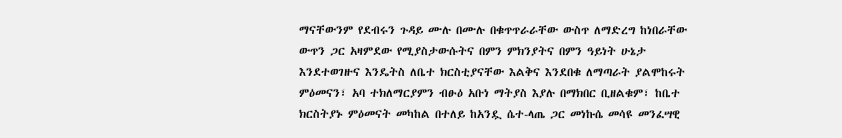ማናቸውንም የደብሩን ጉዳይ ሙሉ በሙሉ በቁጥጥራራቸው ውስጥ ለማድረግ ከነበራቸው ውጥን ጋር አዛምደው የሚያስታውሱትና በምን ምክንያትና በምን ዓይነት ሁኔታ እንደተወገዙና እንዴትስ ለቤተ ክርስቲያናቸው እልቅና እንደበቁ ለማጣራት ያልሞከሩት ምዕመናን፣ አባ ተክለማርያምን ብፁዕ አቡነ ማትያስ እያሉ በማክበር ቢዘልቁም፣ ከቤተ ክርስትያኑ ምዕመናት መካከል በተለይ ከአንዷ ሴተ-ላጤ ጋር መነኩሴ መሳዩ መንፈሣዊ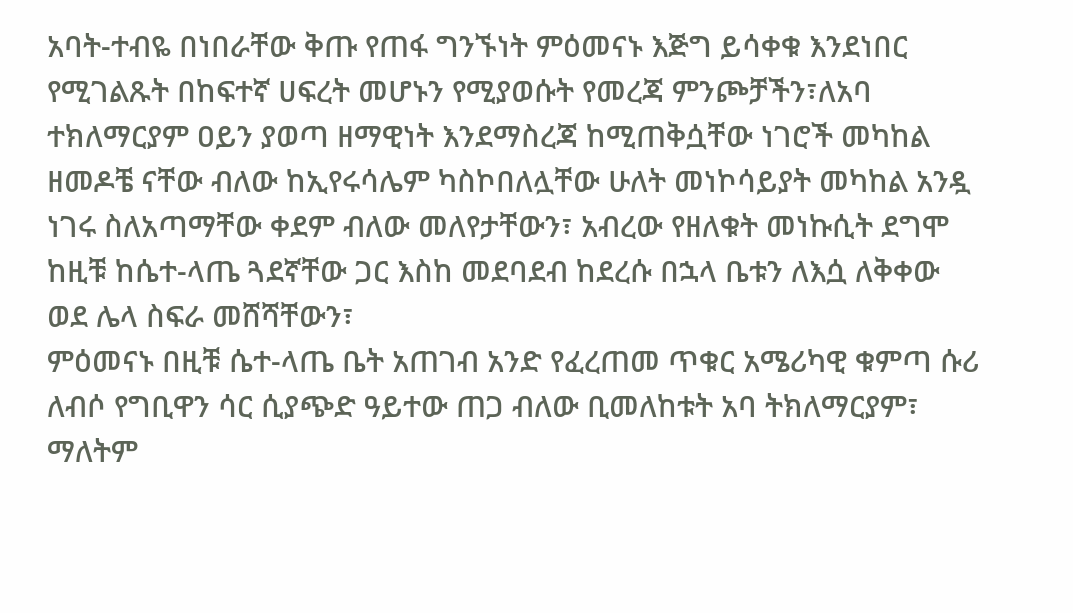አባት-ተብዬ በነበራቸው ቅጡ የጠፋ ግንኙነት ምዕመናኑ እጅግ ይሳቀቁ እንደነበር የሚገልጹት በከፍተኛ ሀፍረት መሆኑን የሚያወሱት የመረጃ ምንጮቻችን፣ለአባ ተክለማርያም ዐይን ያወጣ ዘማዊነት እንደማስረጃ ከሚጠቅሷቸው ነገሮች መካከል ዘመዶቼ ናቸው ብለው ከኢየሩሳሌም ካስኮበለሏቸው ሁለት መነኮሳይያት መካከል አንዷ ነገሩ ስለአጣማቸው ቀደም ብለው መለየታቸውን፣ አብረው የዘለቁት መነኩሲት ደግሞ ከዚቹ ከሴተ-ላጤ ጓደኛቸው ጋር እስከ መደባደብ ከደረሱ በኋላ ቤቱን ለእሷ ለቅቀው ወደ ሌላ ስፍራ መሸሻቸውን፣
ምዕመናኑ በዚቹ ሴተ-ላጤ ቤት አጠገብ አንድ የፈረጠመ ጥቁር አሜሪካዊ ቁምጣ ሱሪ ለብሶ የግቢዋን ሳር ሲያጭድ ዓይተው ጠጋ ብለው ቢመለከቱት አባ ትክለማርያም፣ ማለትም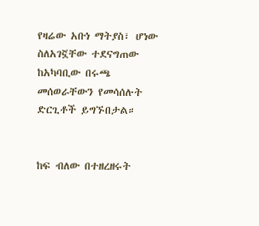የዛሬው አቡነ ማትያስ፣ ሆነው ስለአገኟቸው ተደናግጠው ከአካባቢው በሩጫ መሰወራቸውን የመሳሰሉት ድርጊቶች ይግኙበታል።


ከፍ ብለው በተዘረዘሩት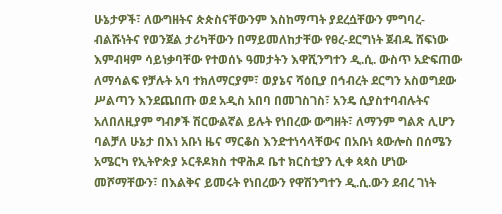ሁኔታዎች፣ ለውግዘትና ጵጵስናቸውንም እስከማጣት ያደረሷቸውን ምግባረ-ብልሹነትና የወንጀል ታሪካቸውን በማይመለከታቸው የፀረ-ደርግነት ጀብዱ ሸፍነው እምብዛም ሳይነቃባቸው የተወሰኑ ዓመታትን እዋሺንግተን ዲ.ሲ. ውስጥ አድፍጠው ለማሳልፍ የቻሉት አባ ተክለማርያም፣ ወያኔና ሻዕቢያ በኅብረት ደርግን አስወግደው ሥልጣን እንደጨበጡ ወደ አዲስ አበባ በመገስገስ፣ አንዴ ሲያስተባብሉትና አለበለዚያም ግብፆች ሽርውልኛል ይሉት የነበረው ውግዘት፣ ለማንም ግልጽ ሊሆን ባልቻለ ሁኔታ በእነ አቡነ ዜና ማርቆስ እንድተነሳላቸውና በአቡነ ጳውሎስ በሰሜን አሜርካ የኢትዮጵያ ኦርቶዶክስ ተዋሕዶ ቤተ ክርስቲያን ሊቀ ጳጳስ ሆነው
መሾማቸውን፣ በእልቅና ይመሩት የነበረውን የዋሽንግተን ዲ.ሲ.ውን ደብረ ገነት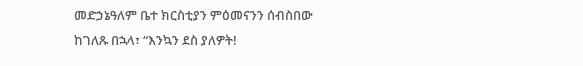መድኃኔዓለም ቤተ ክርስቲያን ምዕመናንን ሰብስበው ከገለጹ በኋላ፣ “እንኳን ደስ ያለዎት!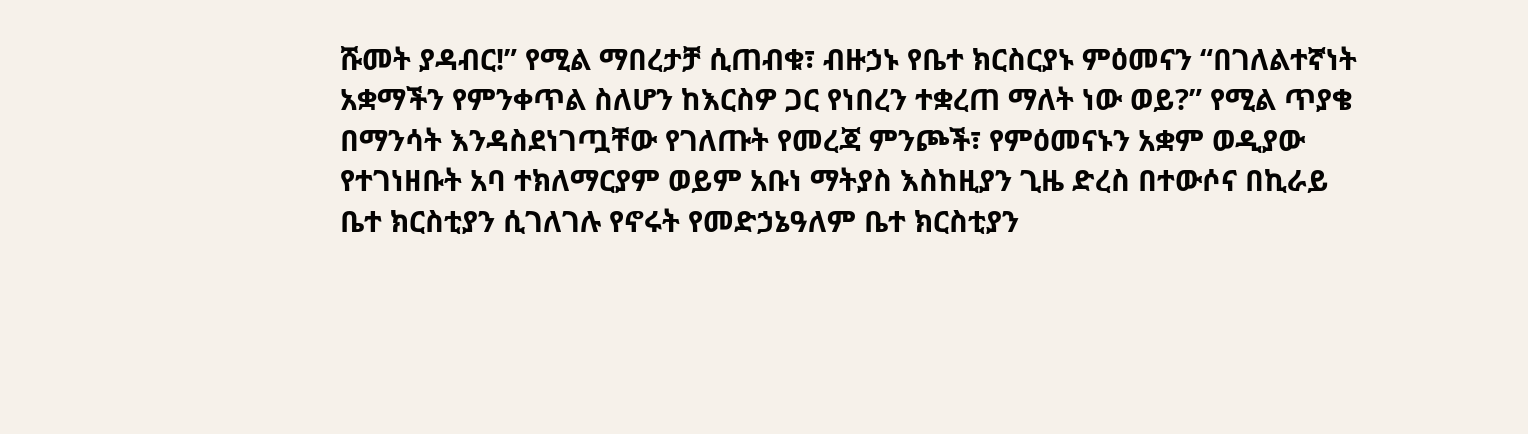ሹመት ያዳብር!” የሚል ማበረታቻ ሲጠብቁ፣ ብዙኃኑ የቤተ ክርስርያኑ ምዕመናን “በገለልተኛነት አቋማችን የምንቀጥል ስለሆን ከእርስዎ ጋር የነበረን ተቋረጠ ማለት ነው ወይ?” የሚል ጥያቄ በማንሳት እንዳስደነገጧቸው የገለጡት የመረጃ ምንጮች፣ የምዕመናኑን አቋም ወዲያው የተገነዘቡት አባ ተክለማርያም ወይም አቡነ ማትያስ እስከዚያን ጊዜ ድረስ በተውሶና በኪራይ ቤተ ክርስቲያን ሲገለገሉ የኖሩት የመድኃኔዓለም ቤተ ክርስቲያን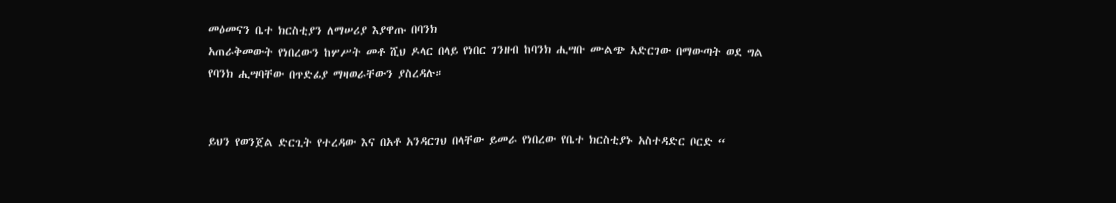መዕመናን ቤተ ክርስቲያን ለማሠሪያ እያዋጡ በባንክ
አጠራቅመውት የነበረውን ከሦሥት መቶ ሺህ ዶላር በላይ የነበር ገንዘብ ከባንክ ሒሣቡ ሙልጭ አድርገው በማውጣት ወደ ግል የባንክ ሒሣባቸው በጥድፊያ ማዛወራቸውን ያስረዳሉ።


ይህን የወንጀል ድርጊት የተረዳው እና በአቶ አንዳርገህ በላቸው ይመራ የነበረው የቤተ ክርስቲያኑ አስተዳድር ቦርድ “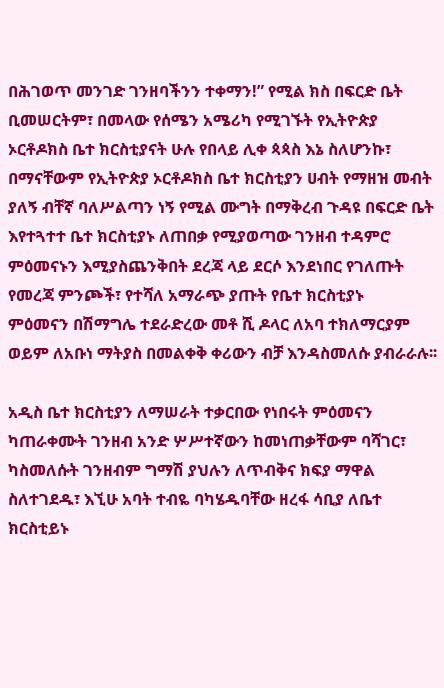በሕገወጥ መንገድ ገንዘባችንን ተቀማን!” የሚል ክስ በፍርድ ቤት ቢመሠርትም፣ በመላው የሰሜን አሜሪካ የሚገኙት የኢትዮጵያ ኦርቶዶክስ ቤተ ክርስቲያናት ሁሉ የበላይ ሊቀ ጳጳስ እኔ ስለሆንኩ፣ በማናቸውም የኢትዮጵያ ኦርቶዶክስ ቤተ ክርስቲያን ሀብት የማዘዝ መብት ያለኝ ብቸኛ ባለሥልጣን ነኝ የሚል ሙግት በማቅረብ ጉዳዩ በፍርድ ቤት እየተጓተተ ቤተ ክርስቲያኑ ለጠበቃ የሚያወጣው ገንዘብ ተዳምሮ ምዕመናኑን እሚያስጨንቅበት ደረጃ ላይ ደርሶ እንደነበር የገለጡት የመረጃ ምንጮች፣ የተሻለ አማራጭ ያጡት የቤተ ክርስቲያኑ
ምዕመናን በሽማግሌ ተደራድረው መቶ ሺ ዶላር ለአባ ተክለማርያም ወይም ለአቡነ ማትያስ በመልቀቅ ቀሪውን ብቻ እንዳስመለሱ ያብራራሉ፡፡

አዲስ ቤተ ክርስቲያን ለማሠራት ተቃርበው የነበሩት ምዕመናን ካጠራቀሙት ገንዘብ አንድ ሦሥተኛውን ከመነጠቃቸውም ባሻገር፣ ካስመለሱት ገንዘብም ግማሽ ያህሉን ለጥብቅና ክፍያ ማዋል ስለተገደዱ፣ እኚሁ አባት ተብዬ ባካሄዱባቸው ዘረፋ ሳቢያ ለቤተ ክርስቲይኑ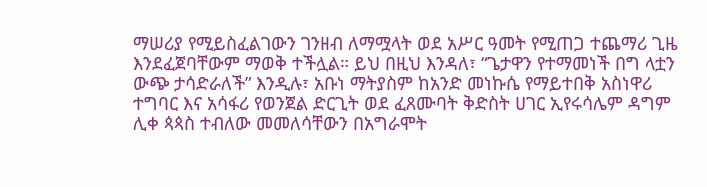ማሠሪያ የሚይስፈልገውን ገንዘብ ለማሟላት ወደ አሥር ዓመት የሚጠጋ ተጨማሪ ጊዜ እንደፈጀባቸውም ማወቅ ተችሏል። ይህ በዚህ እንዳለ፣ “ጌታዋን የተማመነች በግ ላቷን ውጭ ታሳድራለች” እንዲሉ፣ አቡነ ማትያስም ከአንድ መነኩሴ የማይተበቅ አስነዋሪ ተግባር እና አሳፋሪ የወንጀል ድርጊት ወደ ፈጸሙባት ቅድስት ሀገር ኢየሩሳሌም ዳግም ሊቀ ጳጳስ ተብለው መመለሳቸውን በአግራሞት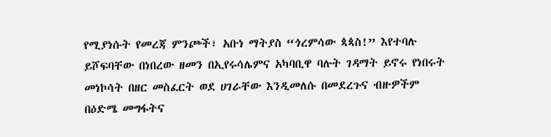የሚያነሱት የመረጃ ምንጮች፣ አቡነ ማትያስ “ጎረምሳው ጳጳስ!” እየተባሉ ይሾፍባቸው በነበረው ዘመን በኢየሩሳሌምና አካባቢዋ ባሉት ገዳማት ይኖሩ የነበሩት መነኮሳት በዘር መስፈርት ወደ ሀገራቸው እንዲመለሱ በመደረጉና ብዙዎችም በዕድሜ መግፋትና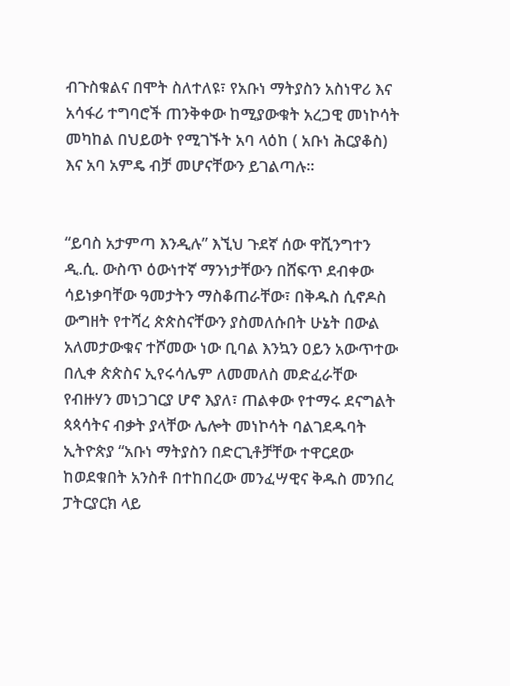ብጉስቁልና በሞት ስለተለዩ፣ የአቡነ ማትያስን አስነዋሪ እና አሳፋሪ ተግባሮች ጠንቅቀው ከሚያውቁት አረጋዊ መነኮሳት መካከል በህይወት የሚገኙት አባ ላዕከ ( አቡነ ሕርያቆስ) እና አባ አምዴ ብቻ መሆናቸውን ይገልጣሉ፡፡


“ይባስ አታምጣ እንዲሉ” እኚህ ጉደኛ ሰው ዋሺንግተን ዲ.ሲ. ውስጥ ዕውነተኛ ማንነታቸውን በሸፍጥ ደብቀው ሳይነቃባቸው ዓመታትን ማስቆጠራቸው፣ በቅዱስ ሲኖዶስ ውግዘት የተሻረ ጵጵስናቸውን ያስመለሱበት ሁኔት በውል አለመታውቁና ተሾመው ነው ቢባል እንኳን ዐይን አውጥተው በሊቀ ጵጵስና ኢየሩሳሌም ለመመለስ መድፈራቸው የብዙሃን መነጋገርያ ሆኖ እያለ፣ ጠልቀው የተማሩ ደናግልት ጳጳሳትና ብቃት ያላቸው ሌሎት መነኮሳት ባልገደዱባት ኢትዮጵያ “አቡነ ማትያስን በድርጊቶቻቸው ተዋርደው ከወደቁበት አንስቶ በተከበረው መንፈሣዊና ቅዱስ መንበረ ፓትርያርክ ላይ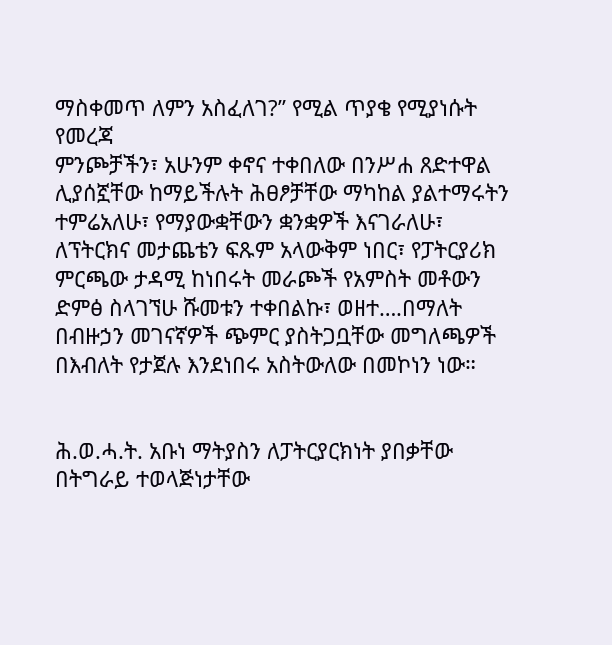ማስቀመጥ ለምን አስፈለገ?” የሚል ጥያቄ የሚያነሱት የመረጃ
ምንጮቻችን፣ አሁንም ቀኖና ተቀበለው በንሥሐ ጸድተዋል ሊያሰኟቸው ከማይችሉት ሕፀፆቻቸው ማካከል ያልተማሩትን ተምሬአለሁ፣ የማያውቋቸውን ቋንቋዎች እናገራለሁ፣ ለፕትርክና መታጨቴን ፍጹም አላውቅም ነበር፣ የፓትርያሪክ ምርጫው ታዳሚ ከነበሩት መራጮች የአምስት መቶውን ድምፅ ስላገኘሁ ሹመቱን ተቀበልኩ፣ ወዘተ….በማለት በብዙኃን መገናኛዎች ጭምር ያስትጋቧቸው መግለጫዎች በእብለት የታጀሉ እንደነበሩ አስትውለው በመኮነን ነው።


ሕ.ወ.ሓ.ት. አቡነ ማትያስን ለፓትርያርክነት ያበቃቸው በትግራይ ተወላጅነታቸው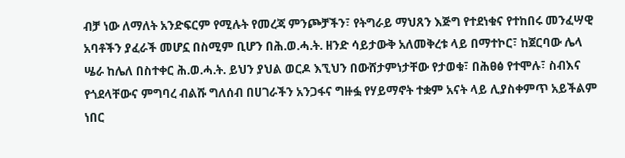ብቻ ነው ለማለት አንድፍርም የሚሉት የመረጃ ምንጮቻችን፣ የትግራይ ማህጸን እጅግ የተደነቁና የተከበሩ መንፈሣዊ አባቶችን ያፈራች መሆኗ በስሚም ቢሆን በሕ.ወ.ሓ.ት. ዘንድ ሳይታውቅ አለመቅረቱ ላይ በማተኮር፣ ከጀርባው ሌላ ሤራ ከሌለ በስተቀር ሕ.ወ.ሓ.ት. ይህን ያህል ወርዶ እኚህን በውሸታምነታቸው የታወቁ፣ በሕፀፅ የተሞሉ፣ ስብእና የጎደላቸውና ምግባረ ብልሹ ግለሰብ በሀገራችን አንጋፋና ግዙፏ የሃይማኖት ተቋም አናት ላይ ሊያስቀምጥ አይችልም ነበር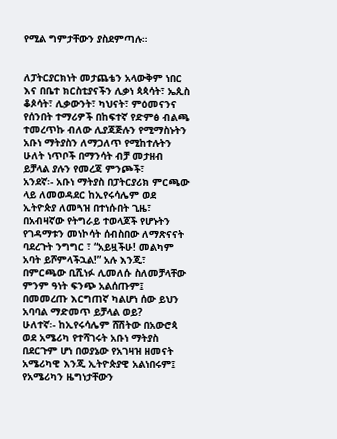የሚል ግምታቸውን ያስደምጣሉ።


ለፓትርያርክነት መታጨቴን አላውቅም ነበር እና በቤተ ክርስቲያናችን ሊቃነ ጳጳሳት፣ ኤጲስ ቆጶሳት፣ ሊቃውንት፣ ካህናት፣ ምዕመናንና የሰንበት ተማሪዎች በከፍተኛ የድምፅ ብልጫ ተመረጥኩ ብለው ሊያጃጅሉን የሚማስኑትን አቡነ ማትያስን ለማጋለጥ የሚከተሉትን ሁለት ነጥቦች በማንሳት ብቻ መታዘብ ይቻላል ያሉን የመረጃ ምንጮች፣
አንደኛ፡- አቡነ ማትያስ በፓትርያሪክ ምርጫው ላይ ለመወዳደር ከኢየሩሳሌም ወደ ኢትዮጵያ ለመጓዝ በተነሱበት ጊዜ፣ በአብዛኛው የትግራይ ተወላጆች የሆኑትን የገዳማቱን መነኮሳት ሰብስበው ለማጽናናት ባደረጉት ንግግር ፣ “አይዟችሁ! መልካም አባት ይሾምላችኋል!” አሉ እንጂ፣ በምርጫው ቢሺነፉ ሊመለሱ ስለመቻላቸው ምንም ዓነት ፍንጭ አልሰጡም፤ በመመረጡ እርግጠኛ ካልሆነ ሰው ይህን አባባል ማድመጥ ይቻላል ወይ?
ሁለተኛ፡- ከኢየሩሳሌም ሸሽትው በአውሮጳ ወደ አሜሪካ የተሻገሩት አቡነ ማትያስ በደርጉም ሆነ በወያኔው የአገዛዝ ዘመናት አሜሪካዊ እንጂ ኢትዮጵያዊ አልነበሩም፤ የአሜሪካን ዜግነታቸውን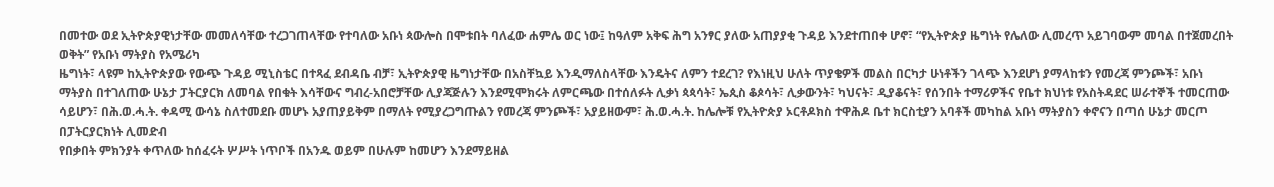በመተው ወደ ኢትዮጵያዊነታቸው መመለሳቸው ተረጋገጠላቸው የተባለው አቡነ ጳውሎስ በሞቱበት ባለፈው ሐምሌ ወር ነው፤ ከዓለም አቅፍ ሕግ አንፃር ያለው አጠያያቂ ጉዳይ እንደተጠበቀ ሆኖ፣ “የኢትዮጵያ ዜግነት የሌለው ሊመረጥ አይገባውም መባል በተጀመረበት ወቅት” የአቡነ ማትያስ የአሜሪካ
ዜግነት፣ ላዩም ከኢትዮጵያው የውጭ ጉዳይ ሚኒስቴር በተጻፈ ደብዳቤ ብቻ፣ ኢትዮጵያዊ ዜግነታቸው በአስቸኳይ እንዲማለስላቸው እንዴትና ለምን ተደረገ? የእነዚህ ሁለት ጥያቄዎች መልስ በርካታ ሁነቶችን ገላጭ እንደሆነ ያማላከቱን የመረጃ ምንጮች፣ አቡነ ማትያስ በተገለጠው ሁኔታ ፓትርያርክ ለመባል የበቁት እሳቸውና ግብረ-አበሮቻቸው ሊያጃጅሉን እንደሚሞክሩት ለምርጫው በተሰለፉት ሊቃነ ጳጳሳት፣ ኤጲስ ቆጶሳት፣ ሊቃውንት፣ ካህናት፣ ዲያቆናት፣ የሰንበት ተማሪዎችና የቤተ ክህነቱ የአስትዳደር ሠራተኞች ተመርጠው ሳይሆን፣ በሕ.ወ.ሓ.ት. ቀዳሚ ውሳኔ ስለተመደቡ መሆኑ አያጠያይቅም በማለት የሚያረጋግጡልን የመረጃ ምንጮች፣ አያይዘውም፣ ሕ.ወ.ሓ.ት. ከሌሎቹ የኢትዮጵያ ኦርቶዶክስ ተዋሕዶ ቤተ ክርስቲያን አባቶች መካከል አቡነ ማትያስን ቀኖናን በጣሰ ሁኔታ መርጦ በፓትርያርክነት ሊመድብ
የበቃበት ምክንያት ቀጥለው ከሰፈሩት ሦሥት ነጥቦች በአንዱ ወይም በሁሉም ከመሆን እንደማይዘል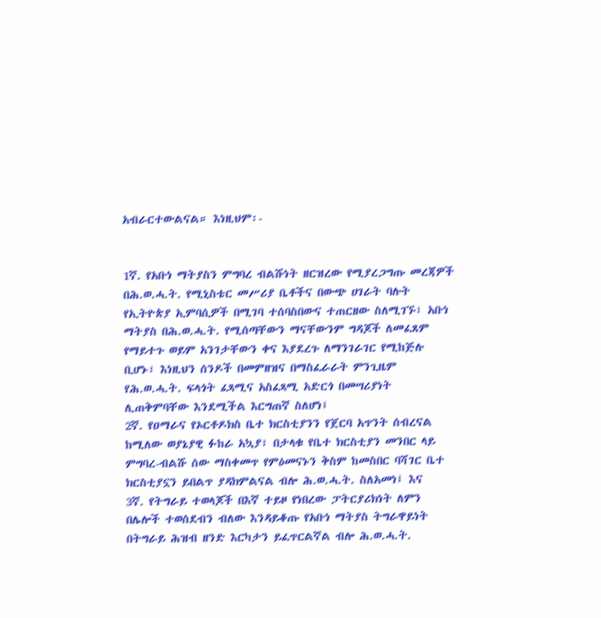አብራርተውልናል። እነዚህም፡-


1ኛ. የአቡነ ማትያስን ምግባረ ብልሹነት ዘርዝረው የሚያረጋግጡ መረጃዎች በሕ.ወ.ሓ.ት. የሚኒስቴር መሥሪያ ቤቶችና በውጭ ሀገራት ባሉት የኢትዮጵያ ኢምባሲዎች በሚገባ ተሰባስበውና ተጠርዘው ስለሚገኙ፣ አቡነ ማትያስ በሕ.ወ.ሓ.ት. የሚሰጣቸውን ማናቸውንም ግዳጆች ለመፈጸም የማይተጉ ወይም አንገታቸውን ቀና እያደረጉ ለማንገራገር የሚከጅሉ ቢሆኑ፣ እነዚህን ሰንዶች በመምዘዝና በማስፈራራት ምንጊዜም የሕ.ወ.ሓ.ት. ፍላጎት ፈጻሚና አስፈጻሚ አድርጎ በመሣሪያነት ሊጠቅምባቸው እንደሚችል እርግጠኛ ስለሆነ፤
2ኛ. የዐማራና የኦርቶዶክስ ቤተ ክርስቲያንን የጀርባ አጥንት ሰብረናል ከሚለው ወያኔያዊ ፉከራ አኳያ፣ በታላቁ የቤተ ክርስቲያን መንበር ላይ ምግባረ-ብልሹ ሰው ማስቀመጥ የምዕመናኑን ቅስም ከመስበር ባሻገር ቤተ ክርስቲያኗን ይበልጥ ያዳክምልናል ብሎ ሕ.ወ.ሓ.ት. ስለአመነ፤ እና
3ኛ. የትግራይ ተወላጆች በእኛ ተይዞ የነበረው ፓትርያሪክነት ለምን በሌሎች ተወሰደብን ብለው እንዳይቆጡ የአቡነ ማትያስ ትግራዋይነት በትግራይ ሕዝብ ዘንድ እርካታን ይፈጥርልኛል ብሎ ሕ.ወ.ሓ.ት.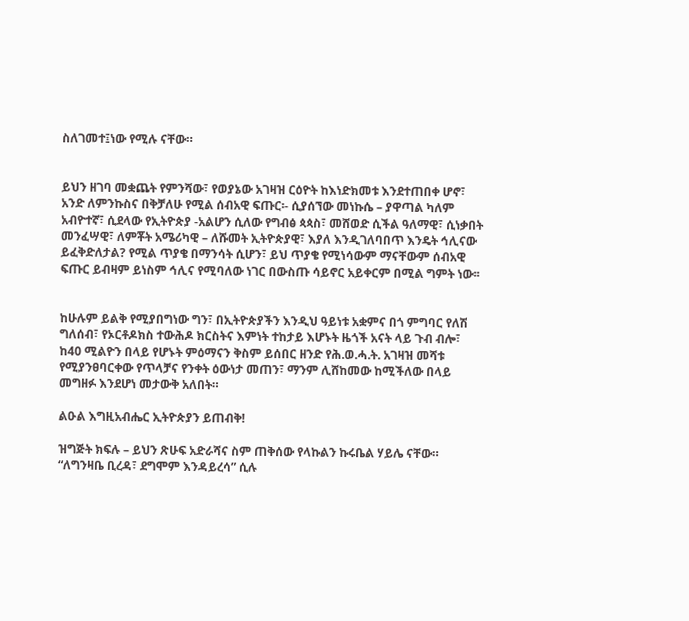ስለገመተ፤ነው የሚሉ ናቸው።


ይህን ዘገባ መቋጨት የምንሻው፣ የወያኔው አገዛዝ ርዕዮት ከእነድክመቱ እንደተጠበቀ ሆኖ፣ አንድ ለምንኩስና በቅቻለሁ የሚል ሰብአዊ ፍጡር፡- ሲያሰኘው መነኩሴ – ያዋጣል ካለም አብዮተኛ፣ ሲደላው የኢትዮጵያ -አልሆን ሲለው የግብፅ ጳጳስ፣ መሸወድ ሲችል ዓለማዊ፣ ሲነቃበት መንፈሣዊ፣ ለምቾት አሜሪካዊ – ለሹመት ኢትዮጵያዊ፣ እያለ እንዲገለባበጥ እንዴት ኅሊናው ይፈቅድለታል? የሚል ጥያቄ በማንሳት ሲሆን፣ ይህ ጥያቄ የሚነሳውም ማናቸውም ሰብአዊ ፍጡር ይብዛም ይነስም ኅሊና የሚባለው ነገር በውስጡ ሳይኖር አይቀርም በሚል ግምት ነው፡፡


ከሁሉም ይልቅ የሚያበግነው ግን፣ በኢትዮጵያችን እንዲህ ዓይነቱ አቋምና በጎ ምግባር የለሽ ግለሰብ፣ የኦርቶዶክስ ተውሕዶ ክርስትና እምነት ተከታይ እሆኑት ዜጎች አናት ላይ ጉብ ብሎ፣ ከ40 ሚልዮን በላይ የሆኑት ምዕማናን ቅስም ይሰበር ዘንድ የሕ.ወ.ሓ.ት. አገዛዝ መሻቱ የሚያንፀባርቀው የጥላቻና የንቀት ዕውነታ መጠን፣ ማንም ሊሸከመው ከሚችለው በላይ መግዘፉ እንደሆነ መታውቅ አለበት።

ልዑል እግዚአብሔር ኢትዮጵያን ይጠብቅ!

ዝግጅት ክፍሉ – ይህን ጽሁፍ አድራሻና ስም ጠቅሰው የላኩልን ኩሩቤል ሃይሌ ናቸው። “ለግንዛቤ ቢረዳ፣ ደግሞም እንዳይረሳ” ሲሉ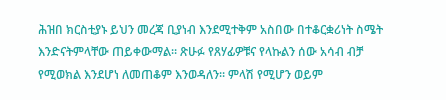ሕዝበ ክርስቲያኑ ይህን መረጃ ቢያነብ እንደሚተቅም አስበው በተቆርቋሪነት ስሜት እንድናትምላቸው ጠይቀውማል። ጽሁፉ የጸሃፊዎቹና የላኩልን ሰው አሳብ ብቻ የሚወክል እንደሆነ ለመጠቆም እንወዳለን። ምላሽ የሚሆን ወይም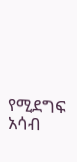የሚደግፍ አሳብ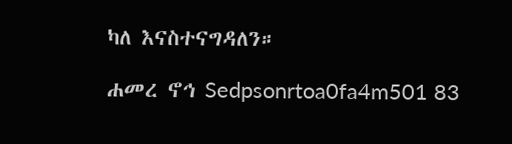ካለ እናስተናግዳለን።

ሐመረ ኖኅ Sedpsonrtoa0fa4m501 83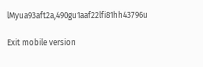lMyua93aft2a,490gu1aaf22lfi81hh43796u

Exit mobile version